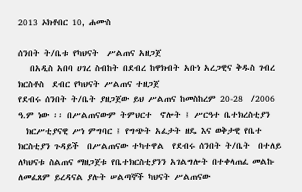2013 ኦክቶበር 10, ሐሙስ

ሰንበት ት/ቤቱ የካህናት  ሥልጠና አዘጋጀ
   በአዲስ አበባ ሀገረ ስብከት በደብረ ከዋክብት አቡነ አረጋዊና ቅዱስ ገብረ ክርስቶስ  ደብር የካህናት ሥልጠና ተዘጋጀ
የደብሩ ሰንበት ት/ቤት ያዘጋጀው ይህ ሥልጠና ከመስከረም 20-28  /2006  ዓ.ም ነው ፡፡ በሥልጠናውም ትምህርተ  ኖሎት ፤ ሥርዓተ ቤተክረስቲያን
  ክርሥቲያናዊ ሥነ ምግባር ፤ የግጭት አፈታት ዘዴ እና ወቅታዊ የቤተ ክርስቲያን ጉዳይች  በሥልጠናው ተካተዋል  የደብሩ ሰንበት ት/ቤት  በተለይ ለካህናቱ ስልጠና ማዘጋጀቱ የቤተክርስቲያንን አገልግሎት በተቀላጠፈ መልኩ ለመፈጸም ይረዳናል ያሉት ሠልጣኞች ካህናት ሥልጠናው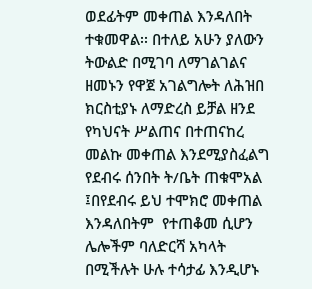ወደፊትም መቀጠል እንዳለበት ተቁመዋል፡፡ በተለይ አሁን ያለውን ትውልድ በሚገባ ለማገልገልና ዘመኑን የዋጀ አገልግሎት ለሕዝበ ክርስቲያኑ ለማድረስ ይቻል ዘንደ የካህናት ሥልጠና በተጠናከረ መልኩ መቀጠል እንደሚያስፈልግ የደብሩ ሰንበት ት/ቤት ጠቁሞአል ፤በየደብሩ ይህ ተሞክሮ መቀጠል እንዳለበትም  የተጠቆመ ሲሆን ሌሎችም ባለድርሻ አካላት በሚችሉት ሁሉ ተሳታፊ እንዲሆኑ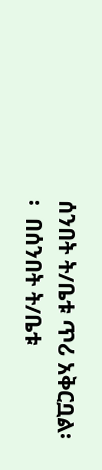ሰንበት ት/ቤቱ ጥሪ አቅርቧል፡፡  በሰንበት ት/ቤቱ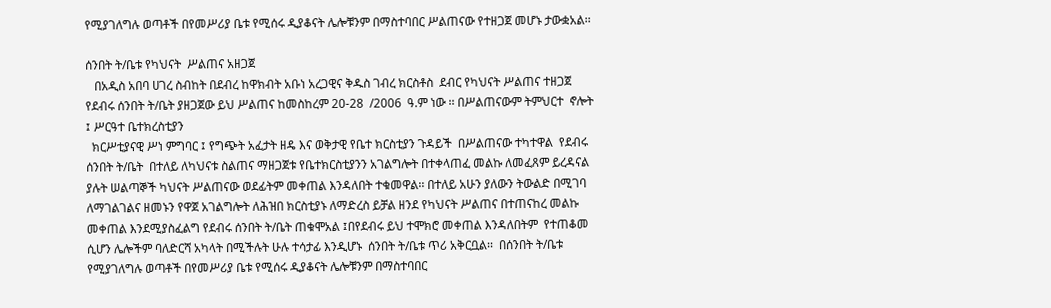የሚያገለግሉ ወጣቶች በየመሥሪያ ቤቱ የሚሰሩ ዲያቆናት ሌሎቹንም በማስተባበር ሥልጠናው የተዘጋጀ መሆኑ ታውቋአል፡፡

ሰንበት ት/ቤቱ የካህናት  ሥልጠና አዘጋጀ
   በአዲስ አበባ ሀገረ ስብከት በደብረ ከዋክብት አቡነ አረጋዊና ቅዱስ ገብረ ክርስቶስ  ደብር የካህናት ሥልጠና ተዘጋጀ
የደብሩ ሰንበት ት/ቤት ያዘጋጀው ይህ ሥልጠና ከመስከረም 20-28  /2006  ዓ.ም ነው ፡፡ በሥልጠናውም ትምህርተ  ኖሎት ፤ ሥርዓተ ቤተክረስቲያን
  ክርሥቲያናዊ ሥነ ምግባር ፤ የግጭት አፈታት ዘዴ እና ወቅታዊ የቤተ ክርስቲያን ጉዳይች  በሥልጠናው ተካተዋል  የደብሩ ሰንበት ት/ቤት  በተለይ ለካህናቱ ስልጠና ማዘጋጀቱ የቤተክርስቲያንን አገልግሎት በተቀላጠፈ መልኩ ለመፈጸም ይረዳናል ያሉት ሠልጣኞች ካህናት ሥልጠናው ወደፊትም መቀጠል እንዳለበት ተቁመዋል፡፡ በተለይ አሁን ያለውን ትውልድ በሚገባ ለማገልገልና ዘመኑን የዋጀ አገልግሎት ለሕዝበ ክርስቲያኑ ለማድረስ ይቻል ዘንደ የካህናት ሥልጠና በተጠናከረ መልኩ መቀጠል እንደሚያስፈልግ የደብሩ ሰንበት ት/ቤት ጠቁሞአል ፤በየደብሩ ይህ ተሞክሮ መቀጠል እንዳለበትም  የተጠቆመ ሲሆን ሌሎችም ባለድርሻ አካላት በሚችሉት ሁሉ ተሳታፊ እንዲሆኑ  ሰንበት ት/ቤቱ ጥሪ አቅርቧል፡፡  በሰንበት ት/ቤቱ  የሚያገለግሉ ወጣቶች በየመሥሪያ ቤቱ የሚሰሩ ዲያቆናት ሌሎቹንም በማስተባበር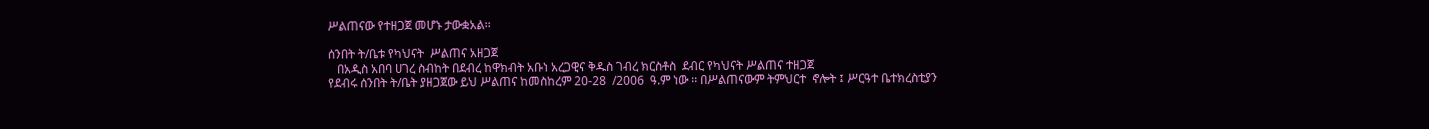ሥልጠናው የተዘጋጀ መሆኑ ታውቋአል፡፡

ሰንበት ት/ቤቱ የካህናት  ሥልጠና አዘጋጀ
   በአዲስ አበባ ሀገረ ስብከት በደብረ ከዋክብት አቡነ አረጋዊና ቅዱስ ገብረ ክርስቶስ  ደብር የካህናት ሥልጠና ተዘጋጀ
የደብሩ ሰንበት ት/ቤት ያዘጋጀው ይህ ሥልጠና ከመስከረም 20-28  /2006  ዓ.ም ነው ፡፡ በሥልጠናውም ትምህርተ  ኖሎት ፤ ሥርዓተ ቤተክረስቲያን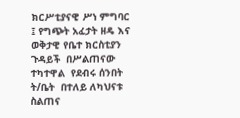ክርሥቲያናዊ ሥነ ምግባር ፤ የግጭት አፈታት ዘዴ እና ወቅታዊ የቤተ ክርስቲያን ጉዳይች  በሥልጠናው ተካተዋል  የደብሩ ሰንበት ት/ቤት  በተለይ ለካህናቱ ስልጠና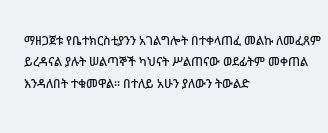ማዘጋጀቱ የቤተክርስቲያንን አገልግሎት በተቀላጠፈ መልኩ ለመፈጸም ይረዳናል ያሉት ሠልጣኞች ካህናት ሥልጠናው ወደፊትም መቀጠል እንዳለበት ተቁመዋል፡፡ በተለይ አሁን ያለውን ትውልድ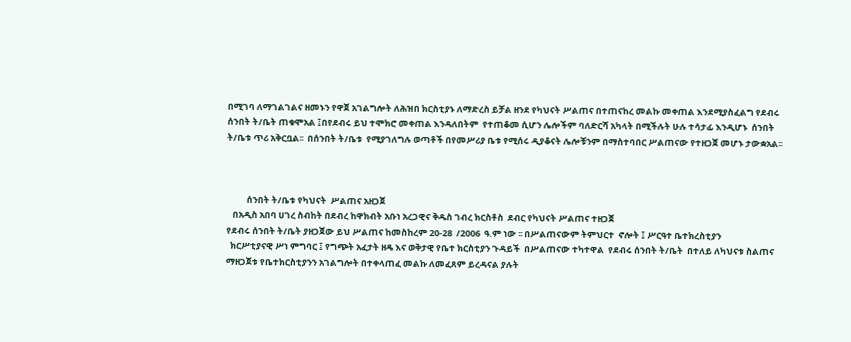በሚገባ ለማገልገልና ዘመኑን የዋጀ አገልግሎት ለሕዝበ ክርስቲያኑ ለማድረስ ይቻል ዘንደ የካህናት ሥልጠና በተጠናከረ መልኩ መቀጠል እንደሚያስፈልግ የደብሩ ሰንበት ት/ቤት ጠቁሞአል ፤በየደብሩ ይህ ተሞክሮ መቀጠል እንዳለበትም  የተጠቆመ ሲሆን ሌሎችም ባለድርሻ አካላት በሚችሉት ሁሉ ተሳታፊ እንዲሆኑ  ሰንበት ት/ቤቱ ጥሪ አቅርቧል፡፡  በሰንበት ት/ቤቱ  የሚያገለግሉ ወጣቶች በየመሥሪያ ቤቱ የሚሰሩ ዲያቆናት ሌሎቹንም በማስተባበር ሥልጠናው የተዘጋጀ መሆኑ ታውቋአል፡፡



          ሰንበት ት/ቤቱ የካህናት  ሥልጠና አዘጋጀ
   በአዲስ አበባ ሀገረ ስብከት በደብረ ከዋክብት አቡነ አረጋዊና ቅዱስ ገብረ ክርስቶስ  ደብር የካህናት ሥልጠና ተዘጋጀ
የደብሩ ሰንበት ት/ቤት ያዘጋጀው ይህ ሥልጠና ከመስከረም 20-28  /2006  ዓ.ም ነው ፡፡ በሥልጠናውም ትምህርተ  ኖሎት ፤ ሥርዓተ ቤተክረስቲያን
  ክርሥቲያናዊ ሥነ ምግባር ፤ የግጭት አፈታት ዘዴ እና ወቅታዊ የቤተ ክርስቲያን ጉዳይች  በሥልጠናው ተካተዋል  የደብሩ ሰንበት ት/ቤት  በተለይ ለካህናቱ ስልጠና ማዘጋጀቱ የቤተክርስቲያንን አገልግሎት በተቀላጠፈ መልኩ ለመፈጸም ይረዳናል ያሉት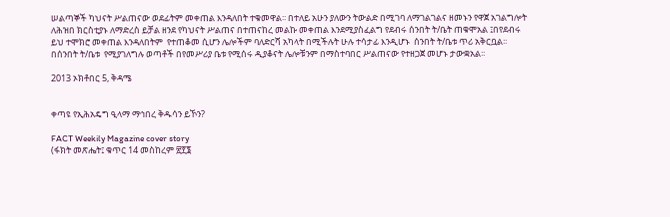ሠልጣኞች ካህናት ሥልጠናው ወደፊትም መቀጠል እንዳለበት ተቁመዋል፡፡ በተለይ አሁን ያለውን ትውልድ በሚገባ ለማገልገልና ዘመኑን የዋጀ አገልግሎት ለሕዝበ ክርስቲያኑ ለማድረስ ይቻል ዘንደ የካህናት ሥልጠና በተጠናከረ መልኩ መቀጠል እንደሚያስፈልግ የደብሩ ሰንበት ት/ቤት ጠቁሞአል ፤በየደብሩ ይህ ተሞክሮ መቀጠል እንዳለበትም  የተጠቆመ ሲሆን ሌሎችም ባለድርሻ አካላት በሚችሉት ሁሉ ተሳታፊ እንዲሆኑ  ሰንበት ት/ቤቱ ጥሪ አቅርቧል፡፡  በሰንበት ት/ቤቱ  የሚያገለግሉ ወጣቶች በየመሥሪያ ቤቱ የሚሰሩ ዲያቆናት ሌሎቹንም በማስተባበር ሥልጠናው የተዘጋጀ መሆኑ ታውቋአል፡፡

2013 ኦክቶበር 5, ቅዳሜ


ቀጣዩ የኢሕአዴግ ዒላማ ማኅበረ ቅዱሳን ይኾን?

FACT Weekily Magazine cover story
(ፋክት መጽሔት፤ ቁጥር 14 መስከረም ፳፻፮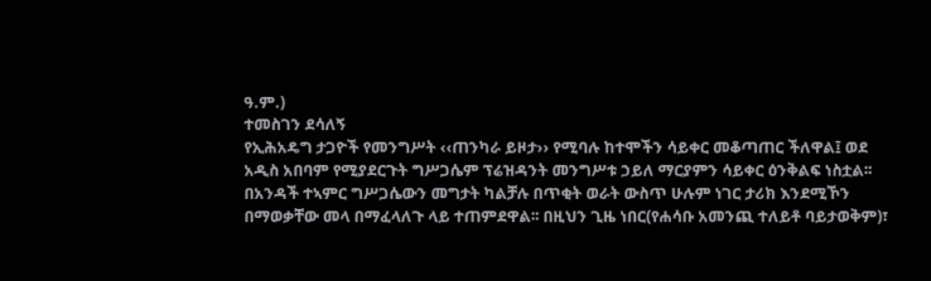ዓ.ም.)
ተመስገን ደሳለኝ
የኢሕአዴግ ታጋዮች የመንግሥት ‹‹ጠንካራ ይዞታ›› የሚባሉ ከተሞችን ሳይቀር መቆጣጠር ችለዋል፤ ወደ አዲስ አበባም የሚያደርጉት ግሥጋሴም ፕሬዝዳንት መንግሥቱ ኃይለ ማርያምን ሳይቀር ዕንቅልፍ ነስቷል፡፡ በአንዳች ተኣምር ግሥጋሴውን መግታት ካልቻሉ በጥቂት ወራት ውስጥ ሁሉም ነገር ታሪክ እንደሚኾን በማወቃቸው መላ በማፈላለጉ ላይ ተጠምደዋል፡፡ በዚህን ጊዜ ነበር(የሐሳቡ አመንጪ ተለይቶ ባይታወቅም)፣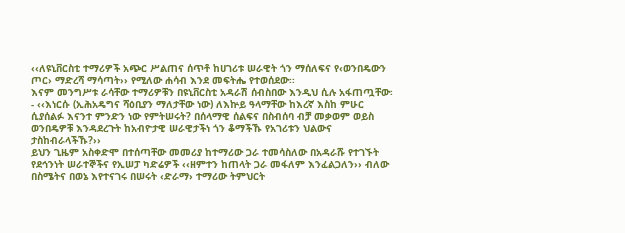‹‹ለዩኒቨርስቲ ተማሪዎች አጭር ሥልጠና ሰጥቶ ከሀገሪቱ ሠራዊት ጎን ማሰለፍና የ‹ወንበዴውን ጦር› ማድረሻ ማሳጣት›› የሚለው ሐሳብ እንደ መፍትሔ የተወሰደው፡፡
እናም መንግሥቱ ራሳቸው ተማሪዎቹን በዩኒቨርስቲ አዳራሽ ሰብስበው እንዲህ ሲሉ አፋጠጧቸው፡- ‹‹እነርሱ (ኢሕአዴግና ሻዕቢያን ማለታቸው ነው) ለእኵይ ዓላማቸው ከእረኛ እስከ ምሁር ሲያሰልፉ እናንተ ምንድን ነው የምትሠሩት? በሰላማዊ ሰልፍና በስብሰባ ብቻ መቃወም ወይስ ወንበዴዎቹ እንዳደረጉት ከአብዮታዊ ሠራዊታችነ ጎን ቆማችኹ የአገሪቱን ህልውና ታስከብራላችኹ?››
ይህን ጊዜም አስቀድሞ በተሰጣቸው መመሪያ ከተማሪው ጋራ ተመሳስለው በአዳራሹ የተገኙት የደኅንነት ሠራተኞችና የኢሠፓ ካድሬዎች ‹‹ዘምተን ከጠላት ጋራ መፋለም እንፈልጋለን›› ብለው በስሜትና በወኔ እየተናገሩ በሠሩት ‹ድራማ› ተማሪው ትምህርት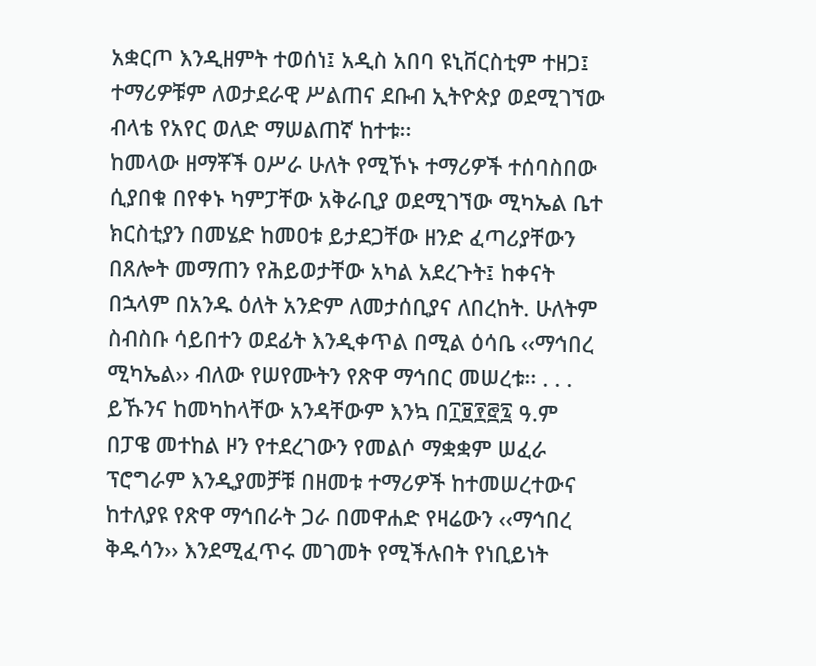አቋርጦ እንዲዘምት ተወሰነ፤ አዲስ አበባ ዩኒቨርስቲም ተዘጋ፤ ተማሪዎቹም ለወታደራዊ ሥልጠና ደቡብ ኢትዮጵያ ወደሚገኘው ብላቴ የአየር ወለድ ማሠልጠኛ ከተቱ፡፡
ከመላው ዘማቾች ዐሥራ ሁለት የሚኾኑ ተማሪዎች ተሰባስበው ሲያበቁ በየቀኑ ካምፓቸው አቅራቢያ ወደሚገኘው ሚካኤል ቤተ ክርስቲያን በመሄድ ከመዐቱ ይታደጋቸው ዘንድ ፈጣሪያቸውን በጸሎት መማጠን የሕይወታቸው አካል አደረጉት፤ ከቀናት በኋላም በአንዱ ዕለት አንድም ለመታሰቢያና ለበረከት. ሁለትም ስብስቡ ሳይበተን ወደፊት እንዲቀጥል በሚል ዕሳቤ ‹‹ማኅበረ ሚካኤል›› ብለው የሠየሙትን የጽዋ ማኅበር መሠረቱ፡፡ . . . ይኹንና ከመካከላቸው አንዳቸውም እንኳ በ፲፱፻፸፯ ዓ.ም በፓዌ መተከል ዞን የተደረገውን የመልሶ ማቋቋም ሠፈራ ፕሮግራም እንዲያመቻቹ በዘመቱ ተማሪዎች ከተመሠረተውና ከተለያዩ የጽዋ ማኅበራት ጋራ በመዋሐድ የዛሬውን ‹‹ማኅበረ ቅዱሳን›› እንደሚፈጥሩ መገመት የሚችሉበት የነቢይነት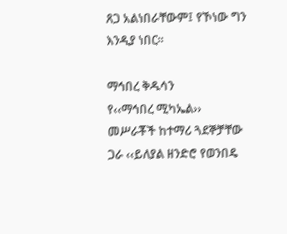ጸጋ አልነበራቸውም፤ የኾነው ግን እንዲያ ነበር፡፡

ማኅበረ ቅዱሳን
የ‹‹ማኅበረ ሚካኤል›› መሥራቾች ከተማሪ ጓደኞቻቸው ጋራ ‹‹ይለያል ዘንድሮ የወንበዴ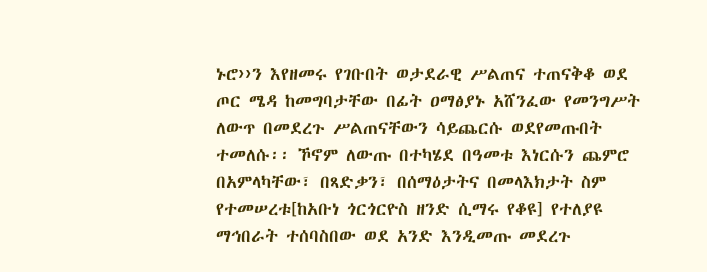ኑሮ››ን እየዘመሩ የገቡበት ወታደራዊ ሥልጠና ተጠናቅቆ ወደ ጦር ሜዳ ከመግባታቸው በፊት ዐማፅያኑ አሸንፈው የመንግሥት ለውጥ በመደረጉ ሥልጠናቸውን ሳይጨርሱ ወደየመጡበት ተመለሱ፡፡ ኾኖም ለውጡ በተካሄደ በዓመቱ እነርሱን ጨምሮ በአምላካቸው፣ በጻድቃን፣ በሰማዕታትና በመላእክታት ስም የተመሠረቱ[ከአቡነ ጎርጎርዮስ ዘንድ ሲማሩ የቆዩ] የተለያዩ ማኅበራት ተሰባስበው ወደ አንድ እንዲመጡ መደረጉ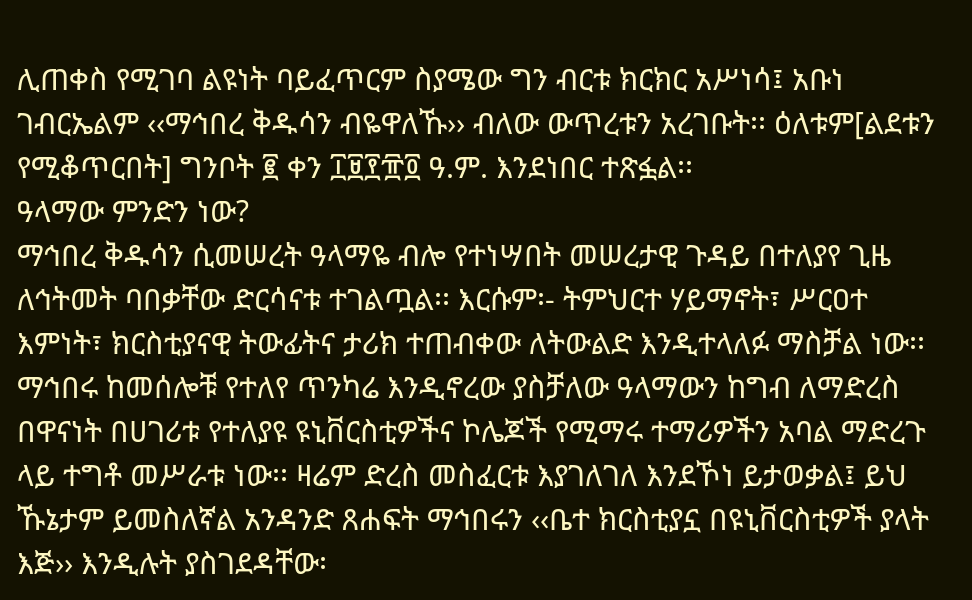ሊጠቀስ የሚገባ ልዩነት ባይፈጥርም ስያሜው ግን ብርቱ ክርክር አሥነሳ፤ አቡነ ገብርኤልም ‹‹ማኅበረ ቅዱሳን ብዬዋለኹ›› ብለው ውጥረቱን አረገቡት፡፡ ዕለቱም[ልደቱን የሚቆጥርበት] ግንቦት ፪ ቀን ፲፱፻፹፬ ዓ.ም. እንደነበር ተጽፏል፡፡
ዓላማው ምንድን ነው?
ማኅበረ ቅዱሳን ሲመሠረት ዓላማዬ ብሎ የተነሣበት መሠረታዊ ጉዳይ በተለያየ ጊዜ ለኅትመት ባበቃቸው ድርሳናቱ ተገልጧል፡፡ እርሱም፡- ትምህርተ ሃይማኖት፣ ሥርዐተ እምነት፣ ክርስቲያናዊ ትውፊትና ታሪክ ተጠብቀው ለትውልድ እንዲተላለፉ ማስቻል ነው፡፡
ማኅበሩ ከመሰሎቹ የተለየ ጥንካሬ እንዲኖረው ያስቻለው ዓላማውን ከግብ ለማድረስ በዋናነት በሀገሪቱ የተለያዩ ዩኒቨርስቲዎችና ኮሌጆች የሚማሩ ተማሪዎችን አባል ማድረጉ ላይ ተግቶ መሥራቱ ነው፡፡ ዛሬም ድረስ መስፈርቱ እያገለገለ እንደኾነ ይታወቃል፤ ይህ ኹኔታም ይመስለኛል አንዳንድ ጸሐፍት ማኅበሩን ‹‹ቤተ ክርስቲያኗ በዩኒቨርስቲዎች ያላት እጅ›› እንዲሉት ያስገደዳቸው፡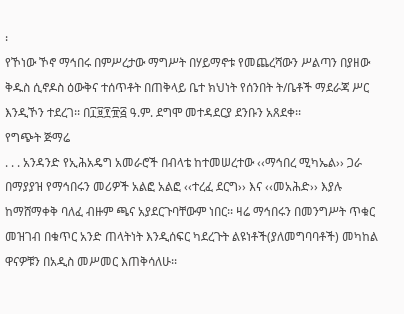፡
የኾነው ኾኖ ማኅበሩ በምሥረታው ማግሥት በሃይማኖቱ የመጨረሻውን ሥልጣን በያዘው ቅዱስ ሲኖዶስ ዕውቅና ተሰጥቶት በጠቅላይ ቤተ ክህነት የሰንበት ት/ቤቶች ማደራጃ ሥር እንዲኾን ተደረገ፡፡ በ፲፱፻፹፭ ዓ.ም. ደግሞ መተዳደርያ ደንቡን አጸደቀ፡፡
የግጭት ጅማሬ
. . . አንዳንድ የኢሕአዴግ አመራሮች በብላቴ ከተመሠረተው ‹‹ማኅበረ ሚካኤል›› ጋራ በማያያዝ የማኅበሩን መሪዎች አልፎ አልፎ ‹‹ተረፈ ደርግ›› እና ‹‹መአሕድ›› እያሉ ከማሸማቀቅ ባለፈ ብዙም ጫና አያደርጉባቸውም ነበር፡፡ ዛሬ ማኅበሩን በመንግሥት ጥቁር መዝገብ በቁጥር አንድ ጠላትነት እንዲሰፍር ካደረጉት ልዩነቶች(ያለመግባባቶች) መካከል ዋናዎቹን በአዲስ መሥመር እጠቅሳለሁ፡፡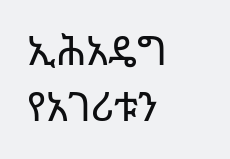ኢሕአዴግ የአገሪቱን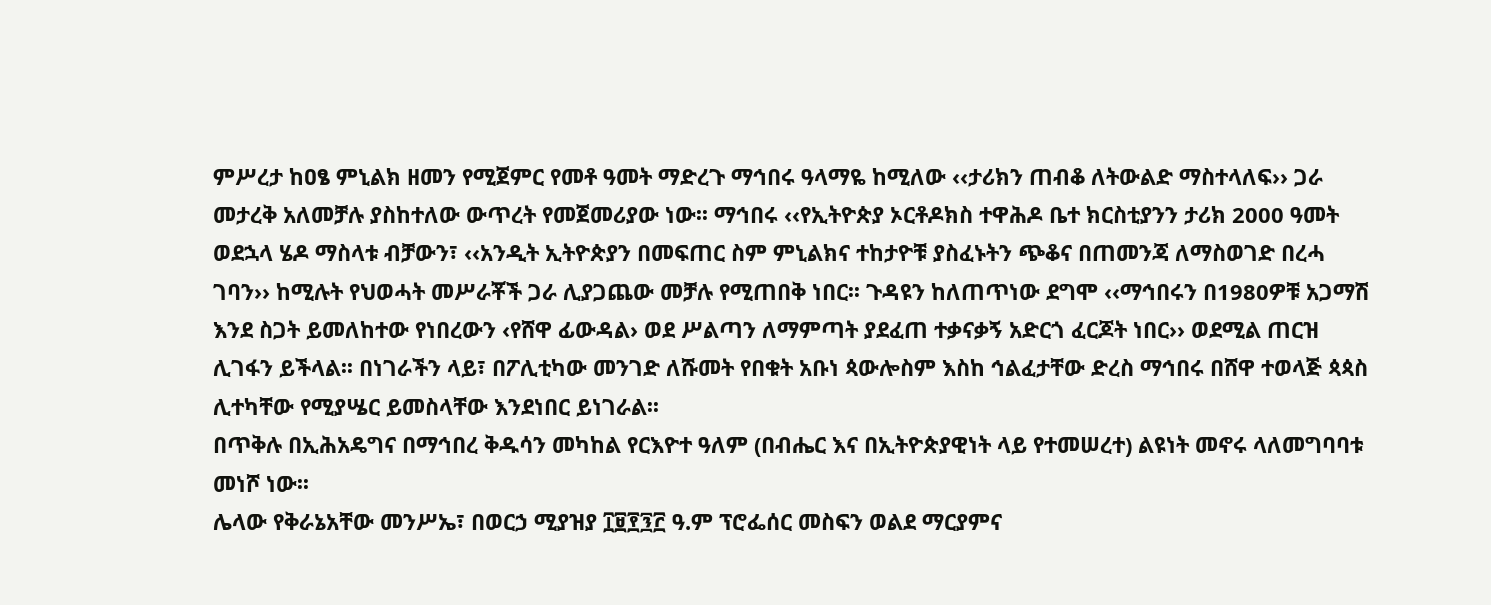ምሥረታ ከዐፄ ምኒልክ ዘመን የሚጀምር የመቶ ዓመት ማድረጉ ማኅበሩ ዓላማዬ ከሚለው ‹‹ታሪክን ጠብቆ ለትውልድ ማስተላለፍ›› ጋራ መታረቅ አለመቻሉ ያስከተለው ውጥረት የመጀመሪያው ነው፡፡ ማኅበሩ ‹‹የኢትዮጵያ ኦርቶዶክስ ተዋሕዶ ቤተ ክርስቲያንን ታሪክ 2000 ዓመት ወደኋላ ሄዶ ማስላቱ ብቻውን፣ ‹‹አንዲት ኢትዮጵያን በመፍጠር ስም ምኒልክና ተከታዮቹ ያስፈኑትን ጭቆና በጠመንጃ ለማስወገድ በረሓ ገባን›› ከሚሉት የህወሓት መሥራቾች ጋራ ሊያጋጨው መቻሉ የሚጠበቅ ነበር፡፡ ጉዳዩን ከለጠጥነው ደግሞ ‹‹ማኅበሩን በ1980ዎቹ አጋማሽ እንደ ስጋት ይመለከተው የነበረውን ‹የሸዋ ፊውዳል› ወደ ሥልጣን ለማምጣት ያደፈጠ ተቃናቃኝ አድርጎ ፈርጆት ነበር›› ወደሚል ጠርዝ ሊገፋን ይችላል፡፡ በነገራችን ላይ፣ በፖሊቲካው መንገድ ለሹመት የበቁት አቡነ ጳውሎስም እስከ ኅልፈታቸው ድረስ ማኅበሩ በሸዋ ተወላጅ ጳጳስ ሊተካቸው የሚያሤር ይመስላቸው እንደነበር ይነገራል፡፡
በጥቅሉ በኢሕአዴግና በማኅበረ ቅዱሳን መካከል የርእዮተ ዓለም (በብሔር እና በኢትዮጵያዊነት ላይ የተመሠረተ) ልዩነት መኖሩ ላለመግባባቱ መነሾ ነው፡፡
ሌላው የቅራኔአቸው መንሥኤ፣ በወርኃ ሚያዝያ ፲፱፻፺፫ ዓ.ም ፕሮፌሰር መስፍን ወልደ ማርያምና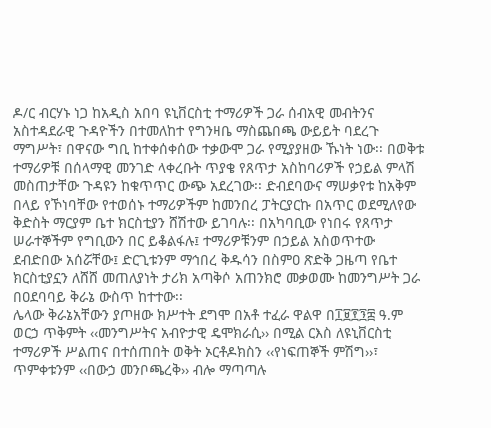ዶ/ር ብርሃኑ ነጋ ከአዲስ አበባ ዩኒቨርስቲ ተማሪዎች ጋራ ሰብአዊ መብትንና አስተዳደራዊ ጉዳዮችን በተመለከተ የግንዛቤ ማስጨበጫ ውይይት ባደረጉ ማግሥት፣ በዋናው ግቢ ከተቀሰቀሰው ተቃውሞ ጋራ የሚያያዘው ኹነት ነው፡፡ በወቅቱ ተማሪዎቹ በሰላማዊ መንገድ ላቀረቡት ጥያቄ የጸጥታ አስከባሪዎች የኃይል ምላሽ መስጠታቸው ጉዳዩን ከቁጥጥር ውጭ አደረገው፡፡ ድብደባውና ማሠቃየቱ ከአቅም በላይ የኾነባቸው የተወሰኑ ተማሪዎችም ከመንበረ ፓትርያርኩ በአጥር ወደሚለየው ቅድስት ማርያም ቤተ ክርስቲያን ሸሽተው ይገባሉ፡፡ በአካባቢው የነበሩ የጸጥታ ሠራተኞችም የግቢውን በር ይቆልፋሉ፤ ተማሪዎቹንም በኃይል አስወጥተው ደብድበው አሰሯቸው፤ ድርጊቱንም ማኅበረ ቅዱሳን በስምዐ ጽድቅ ጋዜጣ የቤተ ክርስቲያኗን ለሸሸ መጠለያነት ታሪክ አጣቅሶ አጠንክሮ መቃወሙ ከመንግሥት ጋራ በዐደባባይ ቅራኔ ውስጥ ከተተው፡፡
ሌላው ቅራኔአቸውን ያጦዘው ክሥተት ደግሞ በአቶ ተፈራ ዋልዋ በ፲፱፻፺፰ ዓ.ም ወርኃ ጥቅምት ‹‹መንግሥትና አብዮታዊ ዴሞክራሲ›› በሚል ርእስ ለዩኒቨርስቲ ተማሪዎች ሥልጠና በተሰጠበት ወቅት ኦርቶዶክስን ‹‹የነፍጠኞች ምሽግ››፣ ጥምቀቱንም ‹‹በውኃ መንቦጫረቅ›› ብሎ ማጣጣሉ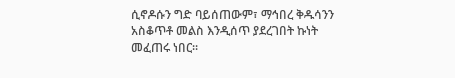ሲኖዶሱን ግድ ባይሰጠውም፣ ማኅበረ ቅዱሳንን አስቆጥቶ መልስ እንዲሰጥ ያደረገበት ኩነት መፈጠሩ ነበር፡፡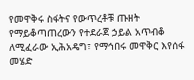የመዋቅሩ ስፋትና የውጥረቶቹ ጡዘት
የማይቆጣጠረውን የተደራጀ ኃይል አጥብቆ ለሚፈራው ኢሕአዴግ፣ የማኅበሩ መዋቅር እየሰፋ መሄድ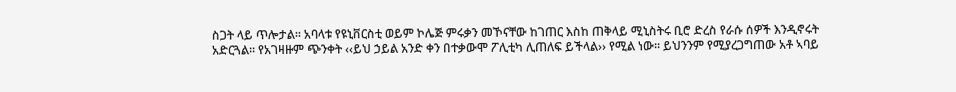ስጋት ላይ ጥሎታል፡፡ አባላቱ የዩኒቨርስቲ ወይም ኮሌጅ ምሩቃን መኾናቸው ከገጠር እስከ ጠቅላይ ሚኒስትሩ ቢሮ ድረስ የራሱ ሰዎች እንዲኖሩት አድርጓል፡፡ የአገዛዙም ጭንቀት ‹‹ይህ ኃይል አንድ ቀን በተቃውሞ ፖሊቲካ ሊጠለፍ ይችላል›› የሚል ነው፡፡ ይህንንም የሚያረጋግጠው አቶ ኣባይ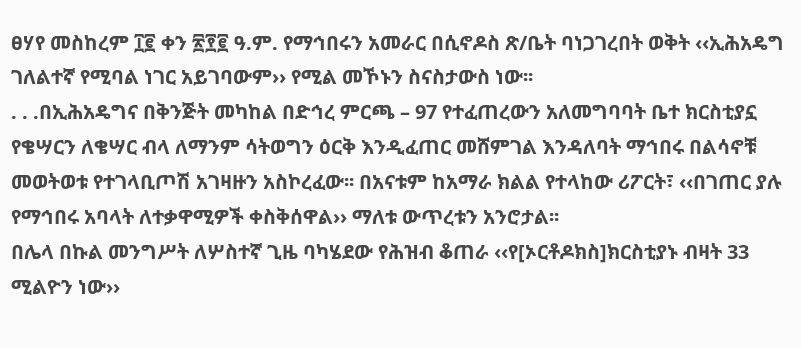ፀሃየ መስከረም ፲፪ ቀን ፳፻፪ ዓ.ም. የማኅበሩን አመራር በሲኖዶስ ጽ/ቤት ባነጋገረበት ወቅት ‹‹ኢሕአዴግ ገለልተኛ የሚባል ነገር አይገባውም›› የሚል መኾኑን ስናስታውስ ነው፡፡
. . .በኢሕአዴግና በቅንጅት መካከል በድኅረ ምርጫ – 97 የተፈጠረውን አለመግባባት ቤተ ክርስቲያኗ የቄሣርን ለቄሣር ብላ ለማንም ሳትወግን ዕርቅ እንዲፈጠር መሸምገል እንዳለባት ማኅበሩ በልሳኖቹ መወትወቱ የተገላቢጦሽ አገዛዙን አስኮረፈው፡፡ በአናቱም ከአማራ ክልል የተላከው ሪፖርት፣ ‹‹በገጠር ያሉ የማኅበሩ አባላት ለተቃዋሚዎች ቀስቅሰዋል›› ማለቱ ውጥረቱን አንሮታል፡፡
በሌላ በኩል መንግሥት ለሦስተኛ ጊዜ ባካሄደው የሕዝብ ቆጠራ ‹‹የ[ኦርቶዶክስ]ክርስቲያኑ ብዛት 33 ሚልዮን ነው››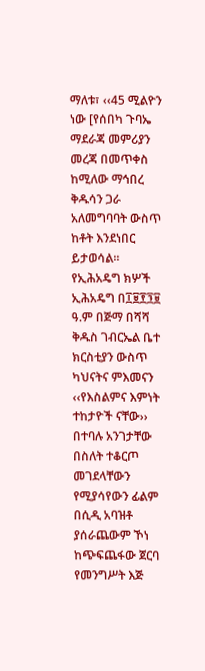ማለቱ፣ ‹‹45 ሚልዮን ነው [የሰበካ ጉባኤ ማደራጃ መምሪያን መረጃ በመጥቀስ ከሚለው ማኅበረ ቅዱሳን ጋራ አለመግባባት ውስጥ ከቶት እንደነበር ይታወሳል፡፡
የኢሕአዴግ ክሦች
ኢሕአዴግ በ፲፱፻፺፱ ዓ.ም በጅማ በሻሻ ቅዱስ ገብርኤል ቤተ ክርስቲያን ውስጥ ካህናትና ምእመናን ‹‹የእስልምና እምነት ተከታዮች ናቸው›› በተባሉ አንገታቸው በስለት ተቆርጦ መገደላቸውን የሚያሳየውን ፊልም በሲዲ አባዝቶ ያሰራጨውም ኾነ ከጭፍጨፋው ጀርባ የመንግሥት እጅ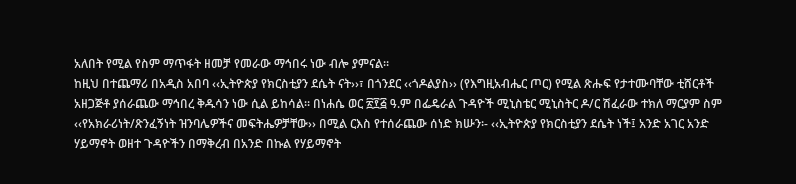አለበት የሚል የስም ማጥፋት ዘመቻ የመራው ማኅበሩ ነው ብሎ ያምናል፡፡
ከዚህ በተጨማሪ በአዲስ አበባ ‹‹ኢትዮጵያ የክርስቲያን ደሴት ናት››፣ በጎንደር ‹‹ጎዶልያስ›› (የእግዚአብሔር ጦር) የሚል ጽሑፍ የታተሙባቸው ቲሸርቶች አዘጋጅቶ ያሰራጨው ማኅበረ ቅዱሳን ነው ሲል ይከሳል፡፡ በነሐሴ ወር ፳፻፭ ዓ.ም በፌዴራል ጉዳዮች ሚኒስቴር ሚኒስትር ዶ/ር ሽፈራው ተክለ ማርያም ስም ‹‹የአክራሪነት/ጽንፈኝነት ዝንባሌዎችና መፍትሔዎቻቸው›› በሚል ርእስ የተሰራጨው ሰነድ ክሡን፡- ‹‹ኢትዮጵያ የክርስቲያን ደሴት ነች፤ አንድ አገር አንድ ሃይማኖት ወዘተ ጉዳዮችን በማቅረብ በአንድ በኩል የሃይማኖት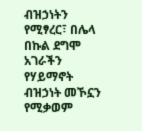ብዝኃነትን የሚፃረር፣ በሌላ በኩል ደግሞ አገራችን የሃይማኖት ብዝኃነት መኾኗን የሚቃወም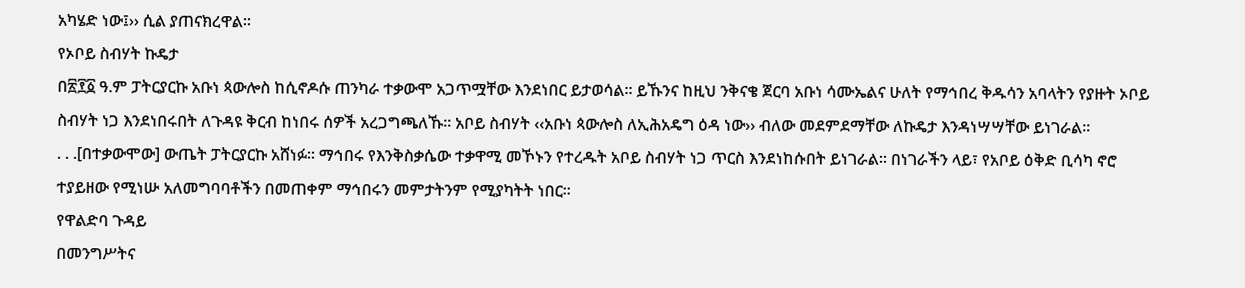አካሄድ ነው፤›› ሲል ያጠናክረዋል፡፡
የኦቦይ ስብሃት ኩዴታ
በ፳፻፩ ዓ.ም ፓትርያርኩ አቡነ ጳውሎስ ከሲኖዶሱ ጠንካራ ተቃውሞ አጋጥሟቸው እንደነበር ይታወሳል፡፡ ይኹንና ከዚህ ንቅናቄ ጀርባ አቡነ ሳሙኤልና ሁለት የማኅበረ ቅዱሳን አባላትን የያዙት ኦቦይ ስብሃት ነጋ እንደነበሩበት ለጉዳዩ ቅርብ ከነበሩ ሰዎች አረጋግጫለኹ፡፡ አቦይ ስብሃት ‹‹አቡነ ጳውሎስ ለኢሕአዴግ ዕዳ ነው›› ብለው መደምደማቸው ለኩዴታ እንዳነሣሣቸው ይነገራል፡፡
. . .[በተቃውሞው] ውጤት ፓትርያርኩ አሸነፉ፡፡ ማኅበሩ የእንቅስቃሴው ተቃዋሚ መኾኑን የተረዱት አቦይ ስብሃት ነጋ ጥርስ እንደነከሱበት ይነገራል፡፡ በነገራችን ላይ፣ የአቦይ ዕቅድ ቢሳካ ኖሮ ተያይዘው የሚነሡ አለመግባባቶችን በመጠቀም ማኅበሩን መምታትንም የሚያካትት ነበር፡፡
የዋልድባ ጉዳይ
በመንግሥትና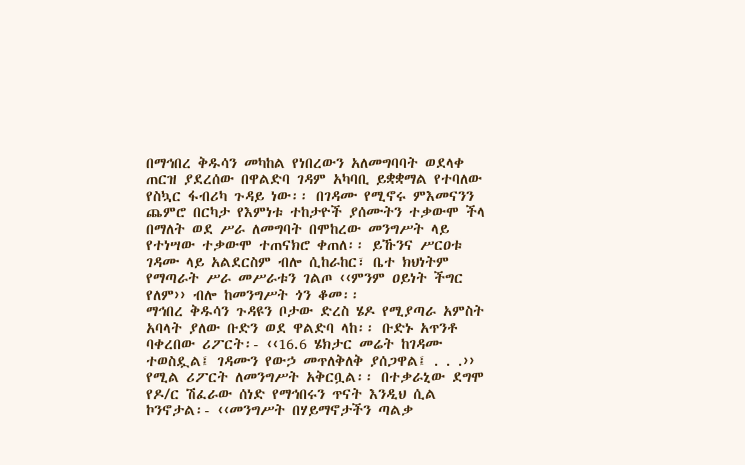በማኅበረ ቅዱሳን መካከል የነበረውን አለመግባባት ወደላቀ ጠርዝ ያደረሰው በዋልድባ ገዳም አካባቢ ይቋቋማል የተባለው የስኳር ፋብሪካ ጉዳይ ነው፡፡ በገዳሙ የሚኖሩ ምእመናንን ጨምሮ በርካታ የእምነቱ ተከታዮች ያሰሙትን ተቃውሞ ችላ በማለት ወደ ሥራ ለመግባት በሞከረው መንግሥት ላይ የተነሣው ተቃውሞ ተጠናክሮ ቀጠለ፡፡ ይኹንና ሥርዐቱ ገዳሙ ላይ አልደርስም ብሎ ሲከራከር፣ ቤተ ክህነትም የማጣራት ሥራ መሥራቱን ገልጦ ‹‹ምንም ዐይነት ችግር የለም›› ብሎ ከመንግሥት ጎን ቆመ፡፡
ማኅበረ ቅዱሳን ጉዳዩን ቦታው ድረስ ሄዶ የሚያጣራ አምስት አባላት ያለው ቡድን ወደ ዋልድባ ላከ፡፡ ቡድኑ አጥንቶ ባቀረበው ሪፖርት፡- ‹‹16.6 ሄክታር መሬት ከገዳሙ ተወስዷል፤ ገዳሙን የውኃ መጥለቅለቅ ያሰጋዋል፤ . . .›› የሚል ሪፖርት ለመንግሥት አቅርቧል፡፡ በተቃራኒው ደግሞ የዶ/ር ሽፈራው ሰነድ የማኅበሩን ጥናት እንዲህ ሲል ኮንኖታል፡- ‹‹መንግሥት በሃይማኖታችን ጣልቃ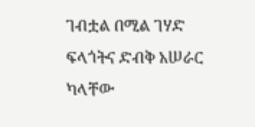ገብቷል በሚል ገሃድ ፍላጎትና ድብቅ አሠራር ካላቸው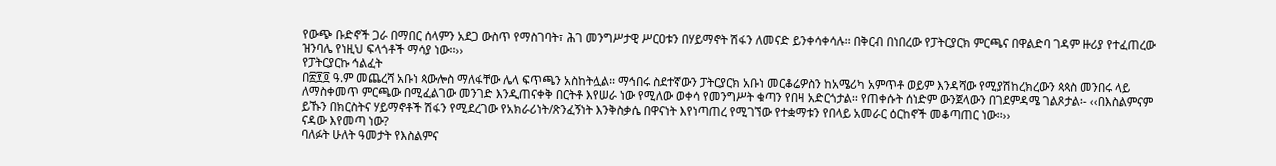የውጭ ቡድኖች ጋራ በማበር ሰላምን አደጋ ውስጥ የማስገባት፣ ሕገ መንግሥታዊ ሥርዐቱን በሃይማኖት ሽፋን ለመናድ ይንቀሳቀሳሉ፡፡ በቅርብ በነበረው የፓትርያርክ ምርጫና በዋልድባ ገዳም ዙሪያ የተፈጠረው ዝንባሌ የነዚህ ፍላጎቶች ማሳያ ነው፡፡››
የፓትርያርኩ ኅልፈት
በ፳፻፬ ዓ.ም መጨረሻ አቡነ ጳውሎስ ማለፋቸው ሌላ ፍጥጫን አስከትሏል፡፡ ማኅበሩ ስደተኛውን ፓትርያርክ አቡነ መርቆሬዎስን ከአሜሪካ አምጥቶ ወይም እንዳሻው የሚያሽከረክረውን ጳጳስ መንበሩ ላይ ለማስቀመጥ ምርጫው በሚፈልገው መንገድ እንዲጠናቀቅ በርትቶ እየሠራ ነው የሚለው ወቀሳ የመንግሥት ቁጣን የበዛ አድርጎታል፡፡ የጠቀሱት ሰነድም ውንጀላውን በገደምዳሜ ገልጾታል፡- ‹‹በእስልምናም ይኹን በክርስትና ሃይማኖቶች ሽፋን የሚደረገው የአክራሪነት/ጽንፈኝነት እንቅስቃሴ በዋናነት እየነጣጠረ የሚገኘው የተቋማቱን የበላይ አመራር ዕርከኖች መቆጣጠር ነው፡፡››
ናዳው እየመጣ ነው?
ባለፉት ሁለት ዓመታት የእስልምና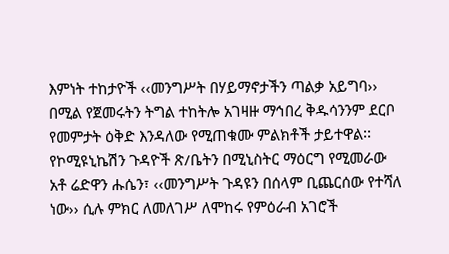እምነት ተከታዮች ‹‹መንግሥት በሃይማኖታችን ጣልቃ አይግባ›› በሚል የጀመሩትን ትግል ተከትሎ አገዛዙ ማኅበረ ቅዱሳንንም ደርቦ የመምታት ዕቅድ እንዳለው የሚጠቁሙ ምልክቶች ታይተዋል፡፡ የኮሚዩኒኬሽን ጉዳዮች ጽ/ቤትን በሚኒስትር ማዕርግ የሚመራው አቶ ሬድዋን ሑሴን፣ ‹‹መንግሥት ጉዳዩን በሰላም ቢጨርሰው የተሻለ ነው›› ሲሉ ምክር ለመለገሥ ለሞከሩ የምዕራብ አገሮች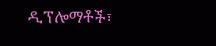ዲፕሎማቶች፣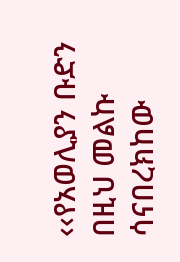‹‹የአወሊያን ቡድን በዚህ መልኩ ሳናበረክከው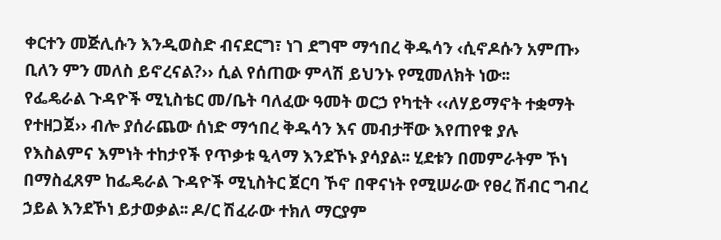ቀርተን መጅሊሱን እንዲወስድ ብናደርግ፣ ነገ ደግሞ ማኅበረ ቅዱሳን ‹ሲኖዶሱን አምጡ› ቢለን ምን መለስ ይኖረናል?›› ሲል የሰጠው ምላሽ ይህንኑ የሚመለክት ነው፡፡
የፌዴራል ጉዳዮች ሚኒስቴር መ/ቤት ባለፈው ዓመት ወርኃ የካቲት ‹‹ለሃይማኖት ተቋማት የተዘጋጀ›› ብሎ ያሰራጨው ሰነድ ማኅበረ ቅዱሳን እና መብታቸው እየጠየቁ ያሉ የእስልምና እምነት ተከታየች የጥቃቱ ዒላማ እንደኾኑ ያሳያል፡፡ ሂደቱን በመምራትም ኾነ በማስፈጸም ከፌዴራል ጉዳዮች ሚኒስትር ጀርባ ኾኖ በዋናነት የሚሠራው የፀረ ሽብር ግብረ ኃይል እንደኾነ ይታወቃል፡፡ ዶ/ር ሽፈራው ተክለ ማርያም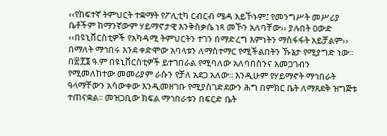‹‹የከፍተኛ ትምህርት ተቋማት የፖሊቲካ ርብርብ ሜዳ አይኾኑም፤ የመንግሥት መሥሪያ ቤቶችም ከማንኛውም ሃይማኖታዊ እንቅስቃሴ ነጻ መኾን አለባቸው›› ያሉበት ዐውድ ‹‹በዩኒቨርስቲዎች የአካዳሚ ትምህርትን ተገን በማድረግ እምነትን ማስፋፋት አይቻልም›› በማለት ማኅበሩ እንደ ቀድሞው አባላቱን ለማስተማር የሚችልበትን ኹኔታ የሚያግድ ነው፡፡
በ፳፻፮ ዓ.ም በዩኒቨርስቲዎች ይተገበራል የሚባለው አለባበስንና አመጋገብን የሚመለከተው መመሪያም ራሱን የቻለ አደጋ አለው፡፡ እንዲሁም የሃይማኖት ማኅበራት ዓላማቸውን አሳውቀው እንዲመዘገቡ የሚያስገድደውን ሕግ በምክር ቤት ለማጸደቅ ዝግጅቱ ተጠናቋል፡፡ መዝጋቢው ክፍል ማኅበራቱን በፍርድ ቤት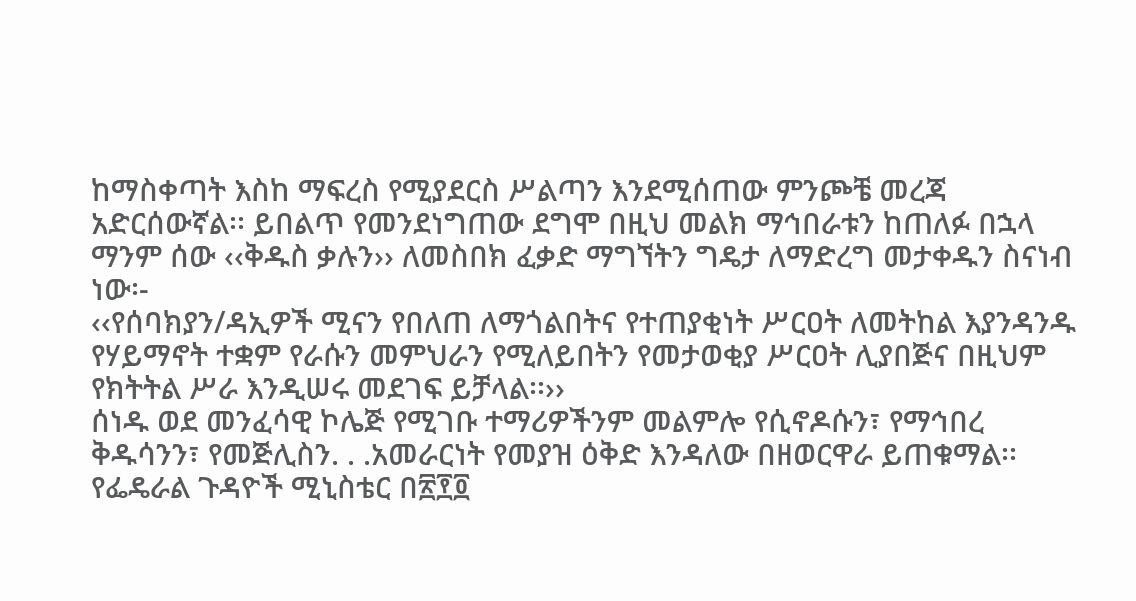ከማስቀጣት እስከ ማፍረስ የሚያደርስ ሥልጣን እንደሚሰጠው ምንጮቼ መረጃ አድርሰውኛል፡፡ ይበልጥ የመንደነግጠው ደግሞ በዚህ መልክ ማኅበራቱን ከጠለፉ በኋላ ማንም ሰው ‹‹ቅዱስ ቃሉን›› ለመስበክ ፈቃድ ማግኘትን ግዴታ ለማድረግ መታቀዱን ስናነብ ነው፡-
‹‹የሰባክያን/ዳኢዎች ሚናን የበለጠ ለማጎልበትና የተጠያቂነት ሥርዐት ለመትከል እያንዳንዱ የሃይማኖት ተቋም የራሱን መምህራን የሚለይበትን የመታወቂያ ሥርዐት ሊያበጅና በዚህም የክትትል ሥራ እንዲሠሩ መደገፍ ይቻላል፡፡››
ሰነዱ ወደ መንፈሳዊ ኮሌጅ የሚገቡ ተማሪዎችንም መልምሎ የሲኖዶሱን፣ የማኅበረ ቅዱሳንን፣ የመጅሊስን. . .አመራርነት የመያዝ ዕቅድ እንዳለው በዘወርዋራ ይጠቁማል፡፡ የፌዴራል ጉዳዮች ሚኒስቴር በ፳፻፬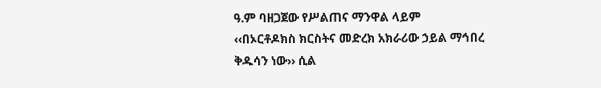ዓ.ም ባዘጋጀው የሥልጠና ማንዋል ላይም ‹‹በኦርቶዶክስ ክርስትና መድረክ አክራሪው ኃይል ማኅበረ ቅዱሳን ነው›› ሲል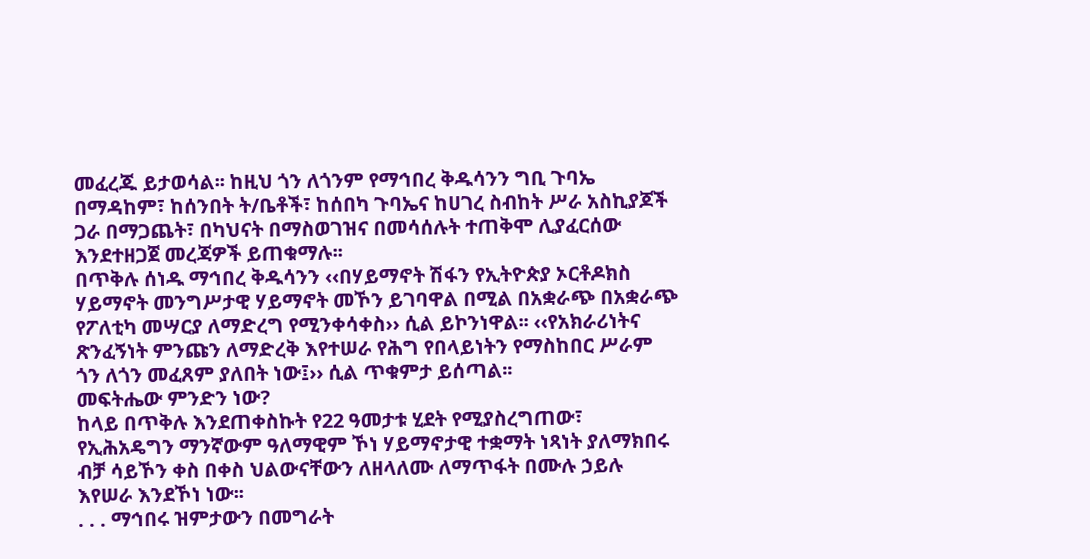መፈረጁ ይታወሳል፡፡ ከዚህ ጎን ለጎንም የማኅበረ ቅዱሳንን ግቢ ጉባኤ በማዳከም፣ ከሰንበት ት/ቤቶች፣ ከሰበካ ጉባኤና ከሀገረ ስብከት ሥራ አስኪያጆች ጋራ በማጋጨት፣ በካህናት በማስወገዝና በመሳሰሉት ተጠቅሞ ሊያፈርሰው እንደተዘጋጀ መረጃዎች ይጠቁማሉ፡፡
በጥቅሉ ሰነዱ ማኅበረ ቅዱሳንን ‹‹በሃይማኖት ሽፋን የኢትዮጵያ ኦርቶዶክስ ሃይማኖት መንግሥታዊ ሃይማኖት መኾን ይገባዋል በሚል በአቋራጭ በአቋራጭ የፖለቲካ መሣርያ ለማድረግ የሚንቀሳቀስ›› ሲል ይኮንነዋል፡፡ ‹‹የአክራሪነትና ጽንፈኝነት ምንጩን ለማድረቅ እየተሠራ የሕግ የበላይነትን የማስከበር ሥራም ጎን ለጎን መፈጸም ያለበት ነው፤›› ሲል ጥቁምታ ይሰጣል፡፡
መፍትሔው ምንድን ነው?
ከላይ በጥቅሉ እንደጠቀስኩት የ22 ዓመታቱ ሂደት የሚያስረግጠው፣ የኢሕአዴግን ማንኛውም ዓለማዊም ኾነ ሃይማኖታዊ ተቋማት ነጻነት ያለማክበሩ ብቻ ሳይኾን ቀስ በቀስ ህልውናቸውን ለዘላለሙ ለማጥፋት በሙሉ ኃይሉ እየሠራ እንደኾነ ነው፡፡
. . . ማኅበሩ ዝምታውን በመግራት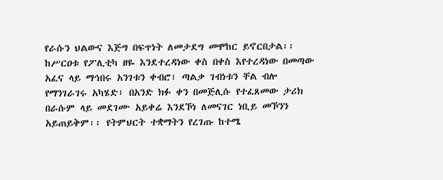የራሱን ህልውና እጅግ በፍጥነት ለመታደግ መሞከር ይኖርበታል፡፡ ከሥርዐቱ የፖሊቲካ ዘዬ እንደተረዳነው ቀስ በቀስ እየተረዳነው በመጣው አፈና ላይ ማኅበሩ አንገቱን ቀብሮ፣ ጣልቃ ገብነቱን ቸል ብሎ የማንገራገሩ አካሄድ፣ በአንድ ክፉ ቀን በመጅሊሱ የተፈጸመው ታሪክ በራሱም ላይ መደገሙ አይቀሬ እንደኾነ ለመናገር ነቢይ መኾንን አይጠይቅም፡፡ የትምህርት ተቋማትን የረገጡ ከተሜ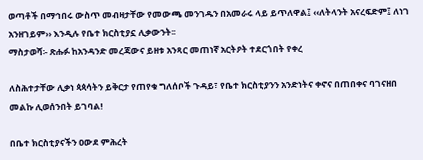ወጣቶች በማኅበሩ ውስጥ መብዛታቸው የመውጫ መንገዱን በአመራሩ ላይ ይጥለዋል፤ ‹‹ለትላንት አናረፍድም፤ ለነገ አንዘገይም›› እንዲሉ የቤተ ክርስቲያኗ ሊቃውንት፡፡
ማስታወሻ፡- ጽሑፉ ከአንዳንድ መረጃውና ይዘቱ አንጻር መጠነኛ አርትዖት ተደርጎበት የቀረ

ለስሕተታቸው ሊቃነ ጳጳሳትን ይቅርታ የጠየቁ ግለሰቦች ጉዳይ፣ የቤተ ክርስቲያንን አንድነትና ቀኖና በጠበቀና ባገናዘበ መልኩ ሊወሰንበት ይገባል!

በቤተ ክርስቲያናችን ዐውደ ምሕረት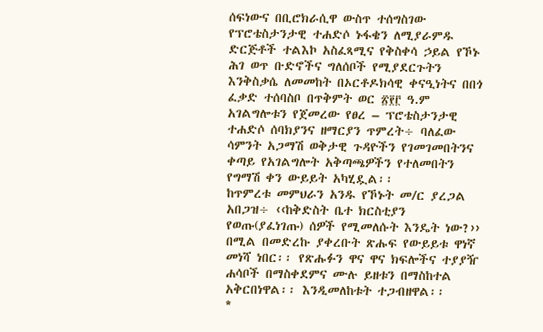ሰፍነውና በቢሮክራሲዋ ውስጥ ተሰግስገው የፕሮቴስታንታዊ ተሐድሶ ኑፋቄን ለሚያራምዱ ድርጅቶች ተልእኮ አስፈጻሚና የቅስቀሳ ኃይል የኾኑ ሕገ ወጥ ቡድኖችና ግለሰቦች የሚያደርጉትን እንቅስቃሴ ለመመከት በኦርቶዶክሳዊ ቀናዒነትና በበጎ ፈቃድ ተሰባስቦ በጥቅምት ወር ፳፻፫ ዓ.ም አገልግሎቱን የጀመረው የፀረ – ፕሮቴስታንታዊ ተሐድሶ ሰባክያንና ዘማርያን ጥምረት÷ ባለፈው ሳምንት አጋማሽ ወቅታዊ ጉዳዮችን የገመገመበትንና ቀጣይ የአገልግሎት አቅጣጫዎችን የተለመበትን የግማሽ ቀን ውይይት አካሂዷል፡፡
ከጥምረቱ መምህራን አንዱ የኾኑት መ/ር ያረጋል አበጋዝ÷ ‹‹ከቅድስት ቤተ ክርስቲያን የወጡ(ያፈነገጡ) ሰዎች የሚመለሱት እንዴት ነው?›› በሚል በመድረኩ ያቀረቡት ጽሑፍ የውይይቱ ዋነኛ መነሻ ነበር፡፡ የጽሑፉን ዋና ዋና ክፍሎችና ተያያዥ ሐሳቦች በማስቀደምና ሙሉ ይዘቱን በማስከተል አቅርበነዋል፡፡ እንዲመለከቱት ተጋብዘዋል፡፡
*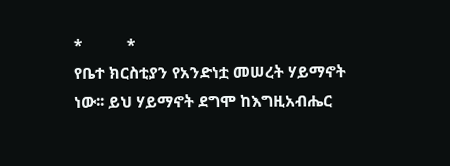*           *
የቤተ ክርስቲያን የአንድነቷ መሠረት ሃይማኖት ነው፡፡ ይህ ሃይማኖት ደግሞ ከእግዚአብሔር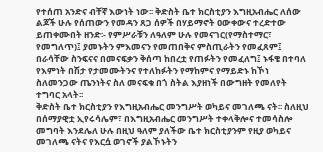የተሰጠ አንድና ብቸኛ እውነት ነው፡፡ ቅድስት ቤተ ክርስቲያን እግዚአብሔር ለሰው ልጆች ሁሉ የሰጠውን የመዳን ጸጋ ሰዎች በሃይማኖት ዐውቀውና ተረድተው ይጠቀሙበት ዘንድ፡- የምሥራቹን ለዓለም ሁሉ የመናገር(የማስተማር፣ የመግለጥ)፤ ያመኑትን ምእመናን የመጠበቅና ምስጢራትን የመፈጸም፤ በራሳቸው ስንፍናና በመናፍቃን ቅሰጣ ከበረቷ የጠፉትን የመፈለግ፤ ኑፋቄ በተባለ የእምነት በሽታ የታመሙትንና የተለከፉትን የማከምና የማይድኑ ከኾነ ስለመንጋው ጤንነትና ስለ መናፍቁ በጎ ስትል እያዘነች በውግዘት የመለየት ተግባር አላት፡፡
ቅድስት ቤተ ክርስቲያን የእግዚአብሔር መንግሥት ወካይና መገለጫ ናት፡፡ ስለዚህ በሰማያዊቷ ኢየሩሳሌም፣ በእግዚአብሔር መንግሥት ተቀላቅሎና ተመሳስሎ መግባት እንደሌለ ሁሉ በዚህ ዓለም ያለችው ቤተ ክርስቲያንም የዚያ ወካይና መገለጫ ናትና የእርሷ ወገኖች ያልኾኑትን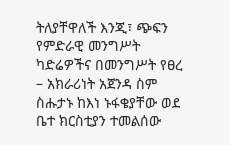ትለያቸዋለች እንጂ፣ ጭፍን የምድራዊ መንግሥት ካድሬዎችና በመንግሥት የፀረ – አክራሪነት አጀንዳ ስም ስሑታኑ ከእነ ኑፋቄያቸው ወደ ቤተ ክርስቲያን ተመልሰው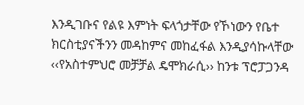እንዲገቡና የልዩ እምነት ፍላጎታቸው የኾነውን የቤተ ክርስቲያናችንን መዳከምና መከፈፋል እንዲያሳኩላቸው ‹‹የአስተምህሮ መቻቻል ዴሞክራሲ›› ከንቱ ፕሮፓጋንዳ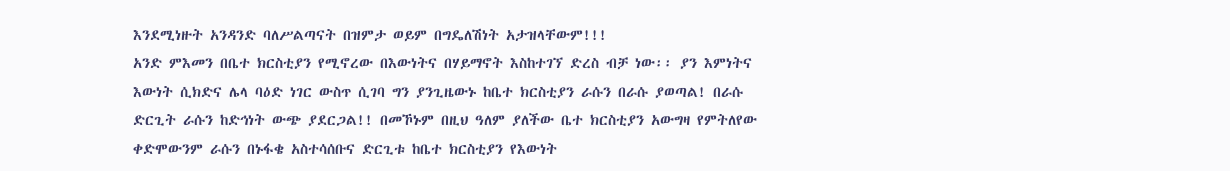እንደሚነዙት አንዳንድ ባለሥልጣናት በዝምታ ወይም በግዴለሽነት አታዝላቸውም!!!
አንድ ምእመን በቤተ ክርስቲያን የሚኖረው በእውነትና በሃይማኖት እስከተገኘ ድረስ ብቻ ነው፡፡ ያን እምነትና እውነት ሲክድና ሌላ ባዕድ ነገር ውስጥ ሲገባ ግን ያንጊዜውኑ ከቤተ ክርስቲያን ራሱን በራሱ ያወጣል! በራሱ ድርጊት ራሱን ከድኅነት ውጭ ያደርጋል!! በመኾኑም በዚህ ዓለም ያለችው ቤተ ክርስቲያን አውግዛ የምትለየው ቀድሞውንም ራሱን በኑፋቄ አስተሳሰቡና ድርጊቱ ከቤተ ክርስቲያን የእውነት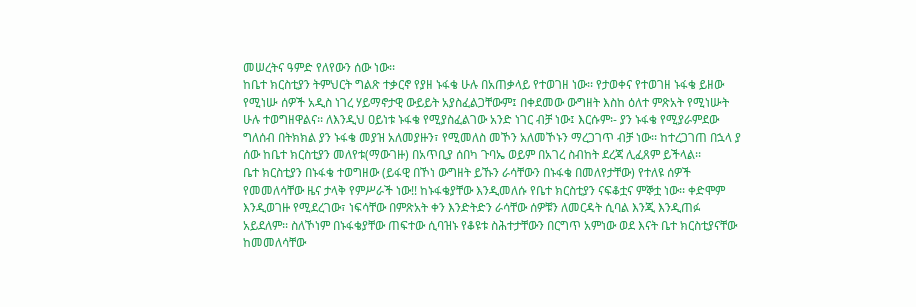መሠረትና ዓምድ የለየውን ሰው ነው፡፡
ከቤተ ክርስቲያን ትምህርት ግልጽ ተቃርኖ የያዘ ኑፋቄ ሁሉ በአጠቃላይ የተወገዘ ነው፡፡ የታወቀና የተወገዘ ኑፋቄ ይዘው የሚነሡ ሰዎች አዲስ ነገረ ሃይማኖታዊ ውይይት አያስፈልጋቸውም፤ በቀደመው ውግዘት እስከ ዕለተ ምጽአት የሚነሡት ሁሉ ተወግዘዋልና፡፡ ለእንዲህ ዐይነቱ ኑፋቄ የሚያስፈልገው አንድ ነገር ብቻ ነው፤ እርሱም፡- ያን ኑፋቄ የሚያራምደው ግለሰብ በትክክል ያን ኑፋቄ መያዝ አለመያዙን፣ የሚመለስ መኾን አለመኾኑን ማረጋገጥ ብቻ ነው፡፡ ከተረጋገጠ በኋላ ያ ሰው ከቤተ ክርስቲያን መለየቱ(ማውገዙ) በአጥቢያ ሰበካ ጉባኤ ወይም በአገረ ስብከት ደረጃ ሊፈጸም ይችላል፡፡
ቤተ ክርስቲያን በኑፋቄ ተወግዘው (ይፋዊ በኾነ ውግዘት ይኹን ራሳቸውን በኑፋቄ በመለየታቸው) የተለዩ ሰዎች የመመለሳቸው ዜና ታላቅ የምሥራች ነው!! ከኑፋቄያቸው እንዲመለሱ የቤተ ክርስቲያን ናፍቆቷና ምኞቷ ነው፡፡ ቀድሞም እንዲወገዙ የሚደረገው፣ ነፍሳቸው በምጽአት ቀን እንድትድን ራሳቸው ሰዎቹን ለመርዳት ሲባል እንጂ እንዲጠፉ አይደለም፡፡ ስለኾነም በኑፋቄያቸው ጠፍተው ሲባዝኑ የቆዩቱ ስሕተታቸውን በርግጥ አምነው ወደ እናት ቤተ ክርስቲያናቸው ከመመለሳቸው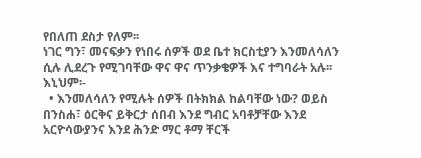የበለጠ ደስታ የለም፡፡
ነገር ግን፣ መናፍቃን የነበሩ ሰዎች ወደ ቤተ ክርስቲያን እንመለሳለን ሲሉ ሊደረጉ የሚገባቸው ዋና ዋና ጥንቃቄዎች እና ተግባራት አሉ፡፡ እኒህም፡-
  • እንመለሳለን የሚሉት ሰዎች በትክክል ከልባቸው ነው? ወይስ በንስሐ፣ ዕርቅና ይቅርታ ሰበብ እንደ ግብር አባቶቻቸው እንደ አርዮሳውያንና እንደ ሕንድ ማር ቶማ ቸርች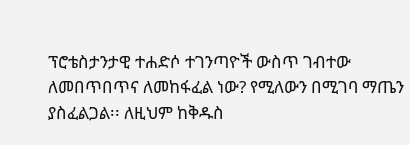ፕሮቴስታንታዊ ተሐድሶ ተገንጣዮች ውስጥ ገብተው ለመበጥበጥና ለመከፋፈል ነው? የሚለውን በሚገባ ማጤን ያስፈልጋል፡፡ ለዚህም ከቅዱስ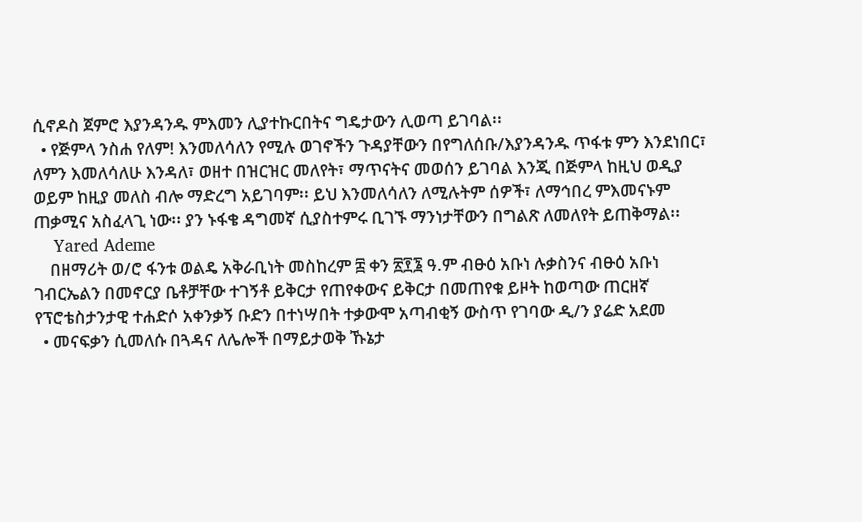ሲኖዶስ ጀምሮ እያንዳንዱ ምእመን ሊያተኩርበትና ግዴታውን ሊወጣ ይገባል፡፡
  • የጅምላ ንስሐ የለም! እንመለሳለን የሚሉ ወገኖችን ጉዳያቸውን በየግለሰቡ/እያንዳንዱ ጥፋቱ ምን እንደነበር፣ ለምን እመለሳለሁ እንዳለ፣ ወዘተ በዝርዝር መለየት፣ ማጥናትና መወሰን ይገባል እንጂ በጅምላ ከዚህ ወዲያ ወይም ከዚያ መለስ ብሎ ማድረግ አይገባም፡፡ ይህ እንመለሳለን ለሚሉትም ሰዎች፣ ለማኅበረ ምእመናኑም ጠቃሚና አስፈላጊ ነው፡፡ ያን ኑፋቄ ዳግመኛ ሲያስተምሩ ቢገኙ ማንነታቸውን በግልጽ ለመለየት ይጠቅማል፡፡
    Yared Ademe
    በዘማሪት ወ/ሮ ፋንቱ ወልዴ አቅራቢነት መስከረም ፰ ቀን ፳፻፮ ዓ.ም ብፁዕ አቡነ ሉቃስንና ብፁዕ አቡነ ገብርኤልን በመኖርያ ቤቶቻቸው ተገኝቶ ይቅርታ የጠየቀውና ይቅርታ በመጠየቁ ይዞት ከወጣው ጠርዘኛ የፕሮቴስታንታዊ ተሐድሶ አቀንቃኝ ቡድን በተነሣበት ተቃውሞ አጣብቂኝ ውስጥ የገባው ዲ/ን ያሬድ አደመ
  • መናፍቃን ሲመለሱ በጓዳና ለሌሎች በማይታወቅ ኹኔታ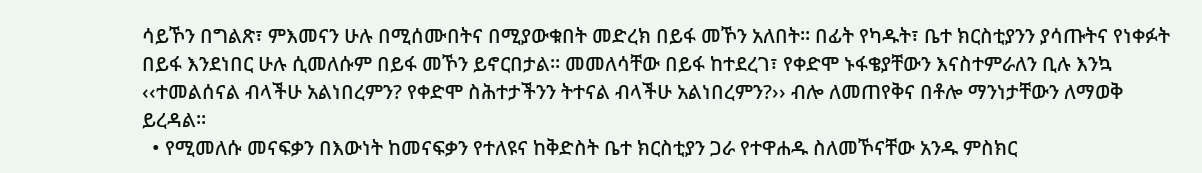ሳይኾን በግልጽ፣ ምእመናን ሁሉ በሚሰሙበትና በሚያውቁበት መድረክ በይፋ መኾን አለበት፡፡ በፊት የካዱት፣ ቤተ ክርስቲያንን ያሳጡትና የነቀፉት በይፋ እንደነበር ሁሉ ሲመለሱም በይፋ መኾን ይኖርበታል፡፡ መመለሳቸው በይፋ ከተደረገ፣ የቀድሞ ኑፋቄያቸውን እናስተምራለን ቢሉ እንኳ ‹‹ተመልሰናል ብላችሁ አልነበረምን? የቀድሞ ስሕተታችንን ትተናል ብላችሁ አልነበረምን?›› ብሎ ለመጠየቅና በቶሎ ማንነታቸውን ለማወቅ ይረዳል፡፡
  • የሚመለሱ መናፍቃን በእውነት ከመናፍቃን የተለዩና ከቅድስት ቤተ ክርስቲያን ጋራ የተዋሐዱ ስለመኾናቸው አንዱ ምስክር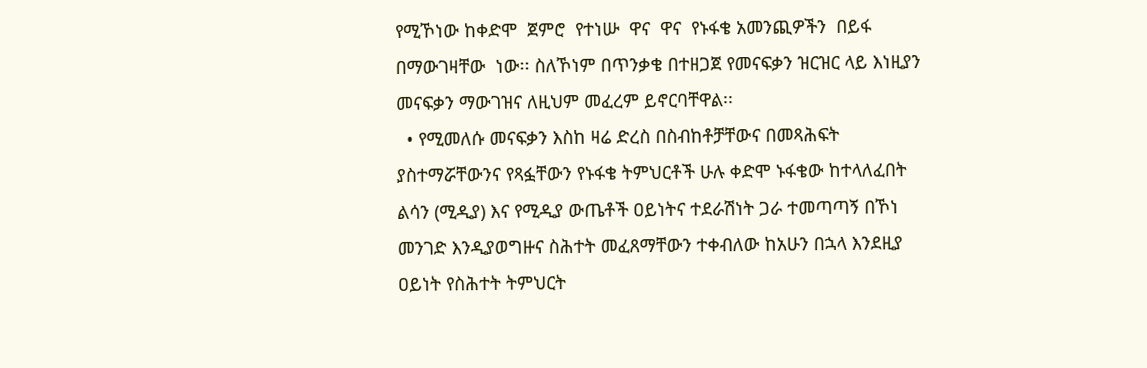የሚኾነው ከቀድሞ  ጀምሮ  የተነሡ  ዋና  ዋና  የኑፋቄ አመንጪዎችን  በይፋ  በማውገዛቸው  ነው፡፡ ስለኾነም በጥንቃቄ በተዘጋጀ የመናፍቃን ዝርዝር ላይ እነዚያን መናፍቃን ማውገዝና ለዚህም መፈረም ይኖርባቸዋል፡፡
  • የሚመለሱ መናፍቃን እስከ ዛሬ ድረስ በስብከቶቻቸውና በመጻሕፍት ያስተማሯቸውንና የጻፏቸውን የኑፋቄ ትምህርቶች ሁሉ ቀድሞ ኑፋቄው ከተላለፈበት ልሳን (ሚዲያ) እና የሚዲያ ውጤቶች ዐይነትና ተደራሽነት ጋራ ተመጣጣኝ በኾነ መንገድ እንዲያወግዙና ስሕተት መፈጸማቸውን ተቀብለው ከአሁን በኋላ እንደዚያ ዐይነት የስሕተት ትምህርት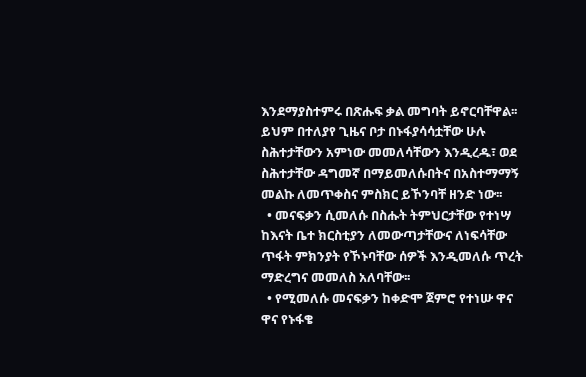እንደማያስተምሩ በጽሑፍ ቃል መግባት ይኖርባቸዋል፡፡ ይህም በተለያየ ጊዜና ቦታ በኑፋያሳሳቷቸው ሁሉ ስሕተታቸውን አምነው መመለሳቸውን እንዲረዱ፣ ወደ ስሕተታቸው ዳግመኛ በማይመለሱበትና በአስተማማኝ መልኩ ለመጥቀስና ምስክር ይኾንባቸ ዘንድ ነው፡፡
  • መናፍቃን ሲመለሱ በስሑት ትምህርታቸው የተነሣ ከእናት ቤተ ክርስቲያን ለመውጣታቸውና ለነፍሳቸው ጥፋት ምክንያት የኾኑባቸው ሰዎች እንዲመለሱ ጥረት ማድረግና መመለስ አለባቸው፡፡
  • የሚመለሱ መናፍቃን ከቀድሞ ጀምሮ የተነሡ ዋና ዋና የኑፋቄ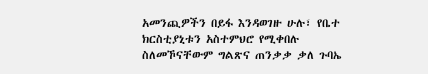አመንጪዎችን በይፋ እንዳወገዙ ሁሉ፣ የቤተ ክርስቲያኒቱን አስተምህሮ የሚቀበሉ ስለመኾናቸውም ግልጽና ጠንቃቃ ቃለ ጉባኤ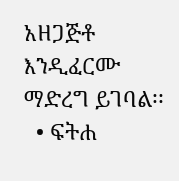አዘጋጅቶ እንዲፈርሙ ማድረግ ይገባል፡፡
  • ፍትሐ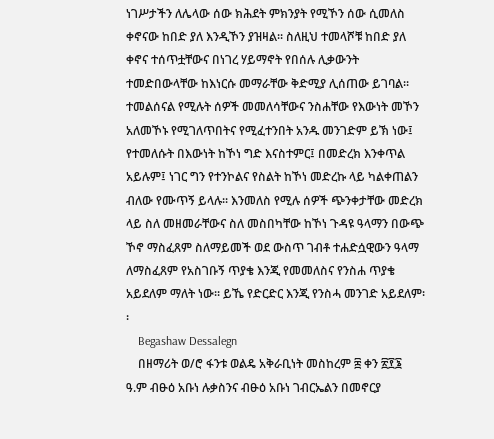ነገሥታችን ለሌላው ሰው ክሕደት ምክንያት የሚኾን ሰው ሲመለስ ቀኖናው ከበድ ያለ እንዲኾን ያዝዛል፡፡ ስለዚህ ተመላሾቹ ከበድ ያለ ቀኖና ተሰጥቷቸውና በነገረ ሃይማኖት የበሰሉ ሊቃውንት ተመድበውላቸው ከእነርሱ መማራቸው ቅድሚያ ሊሰጠው ይገባል፡፡ ተመልሰናል የሚሉት ሰዎች መመለሳቸውና ንስሐቸው የእውነት መኾን አለመኾኑ የሚገለጥበትና የሚፈተንበት አንዱ መንገድም ይኽ ነው፤ የተመለሱት በእውነት ከኾነ ግድ እናስተምር፤ በመድረክ እንቀጥል አይሉም፤ ነገር ግን የተንኮልና የስልት ከኾነ መድረኩ ላይ ካልቀጠልን ብለው የሙጥኝ ይላሉ፡፡ እንመለስ የሚሉ ሰዎች ጭንቀታቸው መድረክ ላይ ስለ መዘመራቸውና ስለ መስበካቸው ከኾነ ጉዳዩ ዓላማን በውጭ ኾኖ ማስፈጸም ስለማይመች ወደ ውስጥ ገብቶ ተሐድሷዊውን ዓላማ ለማስፈጸም የአስገቡኝ ጥያቄ እንጂ የመመለስና የንስሐ ጥያቄ አይደለም ማለት ነው፡፡ ይኼ የድርድር እንጂ የንስሓ መንገድ አይደለም፡፡
    Begashaw Dessalegn
    በዘማሪት ወ/ሮ ፋንቱ ወልዴ አቅራቢነት መስከረም ፰ ቀን ፳፻፮ ዓ.ም ብፁዕ አቡነ ሉቃስንና ብፁዕ አቡነ ገብርኤልን በመኖርያ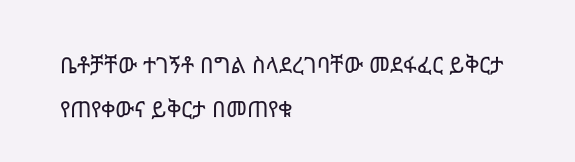ቤቶቻቸው ተገኝቶ በግል ስላደረገባቸው መደፋፈር ይቅርታ የጠየቀውና ይቅርታ በመጠየቁ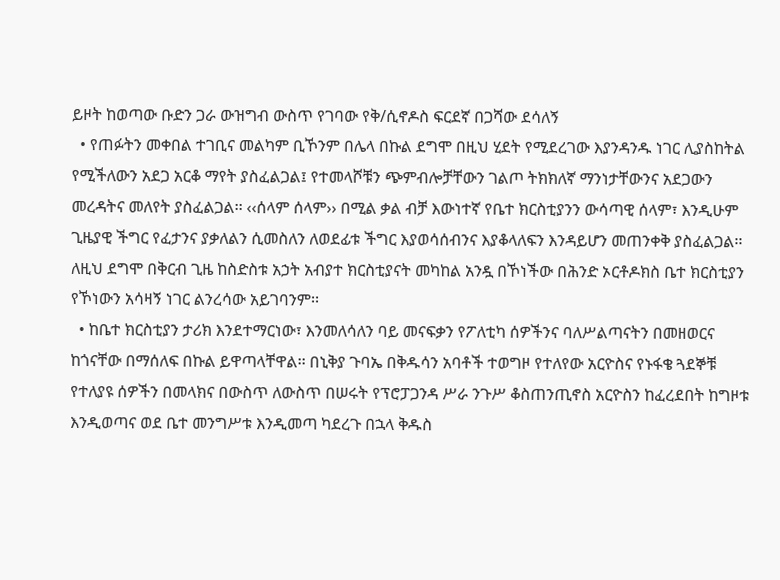ይዞት ከወጣው ቡድን ጋራ ውዝግብ ውስጥ የገባው የቅ/ሲኖዶስ ፍርደኛ በጋሻው ደሳለኝ
  • የጠፉትን መቀበል ተገቢና መልካም ቢኾንም በሌላ በኩል ደግሞ በዚህ ሂደት የሚደረገው እያንዳንዱ ነገር ሊያስከትል የሚችለውን አደጋ አርቆ ማየት ያስፈልጋል፤ የተመላሾቹን ጭምብሎቻቸውን ገልጦ ትክክለኛ ማንነታቸውንና አደጋውን መረዳትና መለየት ያስፈልጋል፡፡ ‹‹ሰላም ሰላም›› በሚል ቃል ብቻ እውነተኛ የቤተ ክርስቲያንን ውሳጣዊ ሰላም፣ እንዲሁም ጊዜያዊ ችግር የፈታንና ያቃለልን ሲመስለን ለወደፊቱ ችግር እያወሳሰብንና እያቆላለፍን እንዳይሆን መጠንቀቅ ያስፈልጋል፡፡ ለዚህ ደግሞ በቅርብ ጊዜ ከስድስቱ አኃት አብያተ ክርስቲያናት መካከል አንዷ በኾነችው በሕንድ ኦርቶዶክስ ቤተ ክርስቲያን የኾነውን አሳዛኝ ነገር ልንረሳው አይገባንም፡፡
  • ከቤተ ክርስቲያን ታሪክ እንደተማርነው፣ እንመለሳለን ባይ መናፍቃን የፖለቲካ ሰዎችንና ባለሥልጣናትን በመዘወርና ከጎናቸው በማሰለፍ በኩል ይዋጣላቸዋል፡፡ በኒቅያ ጉባኤ በቅዱሳን አባቶች ተወግዞ የተለየው አርዮስና የኑፋቄ ጓደኞቹ የተለያዩ ሰዎችን በመላክና በውስጥ ለውስጥ በሠሩት የፕሮፓጋንዳ ሥራ ንጉሥ ቆስጠንጢኖስ አርዮስን ከፈረደበት ከግዞቱ እንዲወጣና ወደ ቤተ መንግሥቱ እንዲመጣ ካደረጉ በኋላ ቅዱስ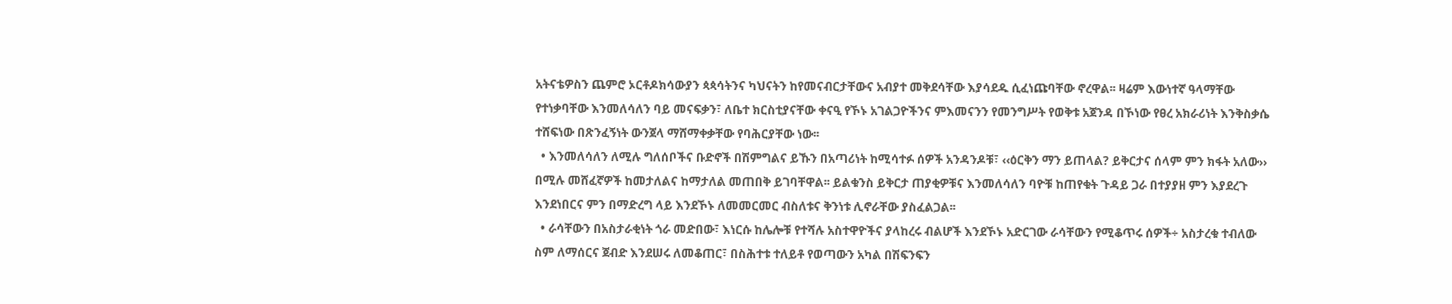አትናቴዎስን ጨምሮ ኦርቶዶክሳውያን ጳጳሳትንና ካህናትን ከየመናብርታቸውና አብያተ መቅደሳቸው እያሳደዱ ሲፈነጩባቸው ኖረዋል፡፡ ዛሬም እውነተኛ ዓላማቸው የተነቃባቸው እንመለሳለን ባይ መናፍቃን፣ ለቤተ ክርስቲያናቸው ቀናዒ የኾኑ አገልጋዮችንና ምእመናንን የመንግሥት የወቅቱ አጀንዳ በኾነው የፀረ አክራሪነት እንቅስቃሴ ተሸፍነው በጽንፈኝነት ውንጀላ ማሸማቀቃቸው የባሕርያቸው ነው፡፡
  • እንመለሳለን ለሚሉ ግለሰቦችና ቡድኖች በሽምግልና ይኹን በአጣሪነት ከሚሳተፉ ሰዎች አንዳንዶቹ፣ ‹‹ዕርቅን ማን ይጠላል? ይቅርታና ሰላም ምን ክፋት አለው›› በሚሉ መሸፈኛዎች ከመታለልና ከማታለል መጠበቅ ይገባቸዋል፡፡ ይልቁንስ ይቅርታ ጠያቂዎቹና እንመለሳለን ባዮቹ ከጠየቁት ጉዳይ ጋራ በተያያዘ ምን እያደረጉ እንደነበርና ምን በማድረግ ላይ እንደኾኑ ለመመርመር ብስለቱና ቅንነቱ ሊኖራቸው ያስፈልጋል፡፡
  • ራሳቸውን በአስታራቂነት ጎራ መድበው፣ እነርሱ ከሌሎቹ የተሻሉ አስተዋዮችና ያላከረሩ ብልሆች እንደኾኑ አድርገው ራሳቸውን የሚቆጥሩ ሰዎች÷ አስታረቁ ተብለው ስም ለማሰርና ጀብድ እንደሠሩ ለመቆጠር፣ በስሕተቱ ተለይቶ የወጣውን አካል በሽፍንፍን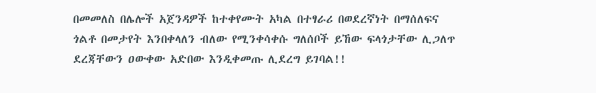በመመለስ በሌሎች አጀንዳዎች ከተቀየሙት አካል በተፃራሪ በወደረኛነት በማሰለፍና ጎልቶ በመታየት እንበቀላለን ብለው የሚንቀሳቀሱ ግለሰቦች ይኸው ፍላጎታቸው ሊጋለጥ ደረጃቸውን ዐውቀው አድበው እንዲቀመጡ ሊደረግ ይገባል!!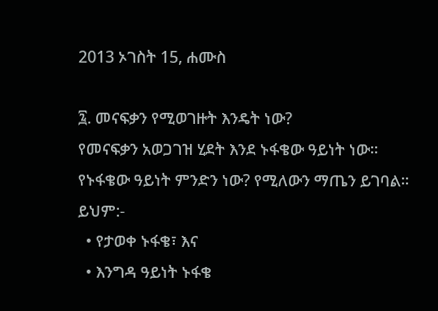2013 ኦገስት 15, ሐሙስ

፯. መናፍቃን የሚወገዙት እንዴት ነው?
የመናፍቃን አወጋገዝ ሂደት እንደ ኑፋቄው ዓይነት ነው፡፡ የኑፋቄው ዓይነት ምንድን ነው? የሚለውን ማጤን ይገባል፡፡ ይህም:-
  • የታወቀ ኑፋቄ፣ እና
  • እንግዳ ዓይነት ኑፋቄ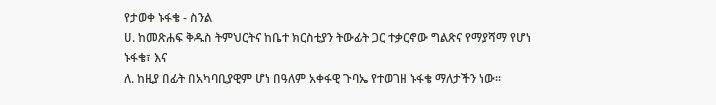የታወቀ ኑፋቄ - ስንል
ሀ. ከመጽሐፍ ቅዱስ ትምህርትና ከቤተ ክርስቲያን ትውፊት ጋር ተቃርኖው ግልጽና የማያሻማ የሆነ ኑፋቄ፣ እና
ለ. ከዚያ በፊት በአካባቢያዊም ሆነ በዓለም አቀፋዊ ጉባኤ የተወገዘ ኑፋቄ ማለታችን ነው፡፡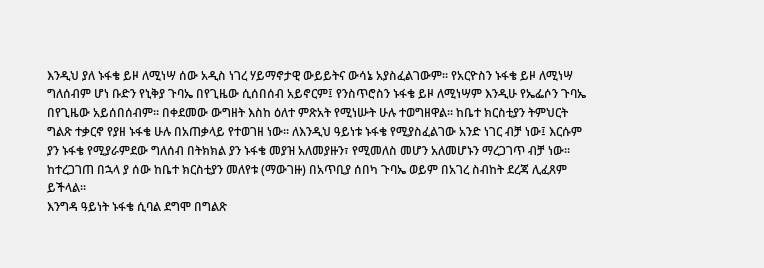እንዲህ ያለ ኑፋቄ ይዞ ለሚነሣ ሰው አዲስ ነገረ ሃይማኖታዊ ውይይትና ውሳኔ አያስፈልገውም፡፡ የአርዮስን ኑፋቄ ይዞ ለሚነሣ ግለሰብም ሆነ ቡድን የኒቅያ ጉባኤ በየጊዜው ሲሰበሰብ አይኖርም፤ የንስጥሮስን ኑፋቄ ይዞ ለሚነሣም እንዲሁ የኤፌሶን ጉባኤ በየጊዜው አይሰበሰብም፡፡ በቀደመው ውግዘት እስከ ዕለተ ምጽአት የሚነሡት ሁሉ ተወግዘዋል፡፡ ከቤተ ክርስቲያን ትምህርት ግልጽ ተቃርኖ የያዘ ኑፋቄ ሁሉ በአጠቃላይ የተወገዘ ነው፡፡ ለእንዲህ ዓይነቱ ኑፋቄ የሚያስፈልገው አንድ ነገር ብቻ ነው፤ እርሱም ያን ኑፋቄ የሚያራምደው ግለሰብ በትክክል ያን ኑፋቄ መያዝ አለመያዙን፣ የሚመለስ መሆን አለመሆኑን ማረጋገጥ ብቻ ነው፡፡ ከተረጋገጠ በኋላ ያ ሰው ከቤተ ክርስቲያን መለየቱ (ማውገዙ) በአጥቢያ ሰበካ ጉባኤ ወይም በአገረ ስብከት ደረጃ ሊፈጸም ይችላል፡፡
እንግዳ ዓይነት ኑፋቄ ሲባል ደግሞ በግልጽ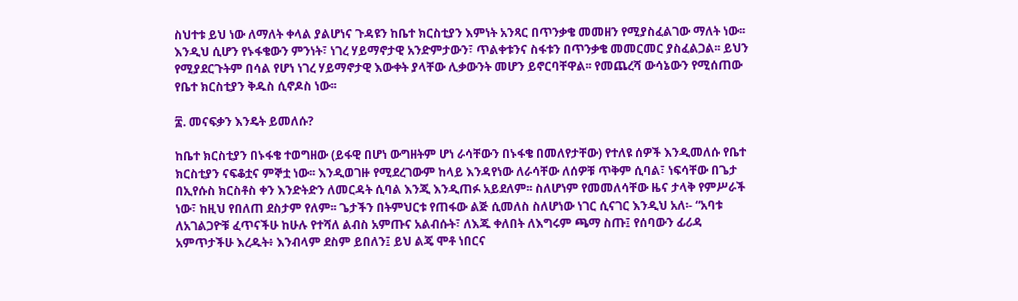ስህተቱ ይህ ነው ለማለት ቀላል ያልሆነና ጉዳዩን ከቤተ ክርስቲያን እምነት አንጻር በጥንቃቄ መመዘን የሚያስፈልገው ማለት ነው፡፡ እንዲህ ሲሆን የኑፋቄውን ምንነት፣ ነገረ ሃይማኖታዊ አንድምታውን፣ ጥልቀቱንና ስፋቱን በጥንቃቄ መመርመር ያስፈልጋል፡፡ ይህን የሚያደርጉትም በሳል የሆነ ነገረ ሃይማኖታዊ እውቀት ያላቸው ሊቃውንት መሆን ይኖርባቸዋል፡፡ የመጨረሻ ውሳኔውን የሚሰጠው የቤተ ክርስቲያን ቅዱስ ሲኖዶስ ነው፡፡

፰. መናፍቃን እንዴት ይመለሱ?

ከቤተ ክርስቲያን በኑፋቄ ተወግዘው (ይፋዊ በሆነ ውግዘትም ሆነ ራሳቸውን በኑፋቄ በመለየታቸው) የተለዩ ሰዎች እንዲመለሱ የቤተ ክርስቲያን ናፍቆቷና ምኞቷ ነው፡፡ እንዲወገዙ የሚደረገውም ከላይ እንዳየነው ለራሳቸው ለሰዎቹ ጥቅም ሲባል፣ ነፍሳቸው በጌታ በኢየሱስ ክርስቶስ ቀን እንድትድን ለመርዳት ሲባል እንጂ እንዲጠፉ አይደለም፡፡ ስለሆነም የመመለሳቸው ዜና ታላቅ የምሥራች ነው፣ ከዚህ የበለጠ ደስታም የለም፡፡ ጌታችን በትምህርቱ የጠፋው ልጅ ሲመለስ ስለሆነው ነገር ሲናገር እንዲህ አለ፡- “አባቱ ለአገልጋዮቹ ፈጥናችሁ ከሁሉ የተሻለ ልብስ አምጡና አልብሱት፣ ለእጁ ቀለበት ለእግሩም ጫማ ስጡ፤ የሰባውን ፊሪዳ አምጥታችሁ እረዱት፥ እንብላም ደስም ይበለን፤ ይህ ልጄ ሞቶ ነበርና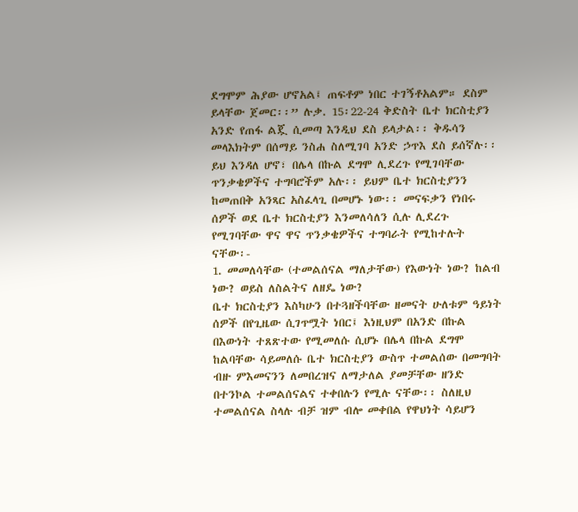ደግሞም ሕያው ሆኖአል፤ ጠፍቶም ነበር ተገኝቶአልም። ደስም ይላቸው ጀመር፡፡” ሉቃ. 15፡22-24 ቅድስት ቤተ ክርስቲያን አንድ የጠፋ ልጇ ሲመጣ እንዲህ ደስ ይላታል፡፡ ቅዱሳን መላእክትም በሰማይ ንስሐ ስለሚገባ አንድ ኃጥእ ደስ ይሰኛሉ፡፡
ይህ እንዳለ ሆኖ፣ በሌላ በኩል ደግሞ ሊደረጉ የሚገባቸው ጥንቃቄዎችና ተግባሮችም አሉ፡፡ ይህም ቤተ ክርስቲያንን ከመጠበቅ አንጻር አስፈላጊ በመሆኑ ነው፡፡ መናፍቃን የነበሩ ሰዎች ወደ ቤተ ክርስቲያን እንመለሳለን ሲሉ ሊደረጉ የሚገባቸው ዋና ዋና ጥንቃቄዎችና ተግባራት የሚከተሉት ናቸው፡-
1. መመለሳቸው (ተመልሰናል ማለታቸው) የእውነት ነው? ከልብ ነው? ወይስ ለስልትና ለዘዴ ነው?
ቤተ ክርስቲያን እስካሁን በተጓዘችባቸው ዘመናት ሁለቱም ዓይነት ሰዎች በየጊዜው ሲገጥሟት ነበር፤ እነዚህም በአንድ በኩል በእውነት ተጸጽተው የሚመለሱ ሲሆኑ በሌላ በኩል ደግሞ ከልባቸው ሳይመለሱ ቤተ ክርስቲያን ውስጥ ተመልሰው በመግባት ብዙ ምእመናንን ለመበረዝና ለማታለል ያመቻቸው ዘንድ በተንኮል ተመልሰናልና ተቀበሉን የሚሉ ናቸው፡፡ ስለዚህ ተመልሰናል ስላሉ ብቻ ዝም ብሎ መቀበል የዋህነት ሳይሆን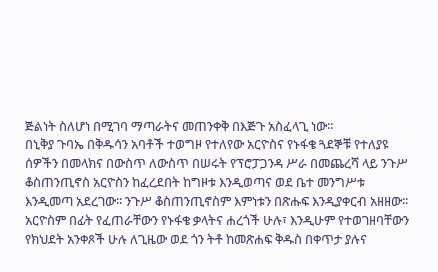ጅልነት ስለሆነ በሚገባ ማጣራትና መጠንቀቅ በእጅጉ አስፈላጊ ነው፡፡
በኒቅያ ጉባኤ በቅዱሳን አባቶች ተወግዞ የተለየው አርዮስና የኑፋቄ ጓደኞቹ የተለያዩ ሰዎችን በመላክና በውስጥ ለውስጥ በሠሩት የፕሮፓጋንዳ ሥራ በመጨረሻ ላይ ንጉሥ ቆስጠንጢኖስ አርዮስን ከፈረደበት ከግዞቱ እንዲወጣና ወደ ቤተ መንግሥቱ እንዲመጣ አደረገው፡፡ ንጉሥ ቆስጠንጢኖስም እምነቱን በጽሑፍ እንዲያቀርብ አዘዘው፡፡ አርዮስም በፊት የፈጠራቸውን የኑፋቄ ቃላትና ሐረጎች ሁሉ፣ እንዲሁም የተወገዘባቸውን የክህደት አንቀጾች ሁሉ ለጊዜው ወደ ጎን ትቶ ከመጽሐፍ ቅዱስ በቀጥታ ያሉና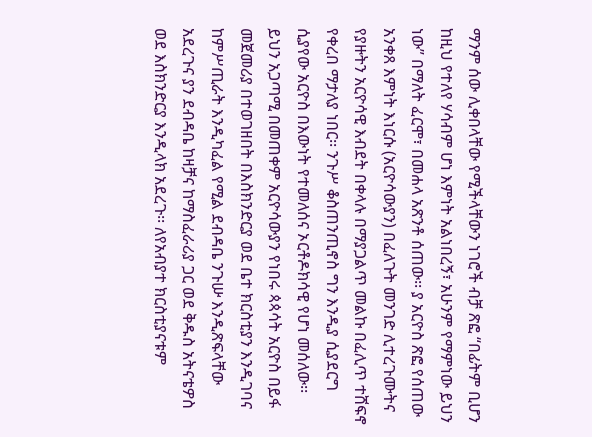ማንም ሰው ሊቀበላቸው የሚችላቸውን ነገሮች ብቻ ጽፎ “በፊትም ቢሆን ከዚህ የተለየ ሃሳብም ሆነ እምነት አልነበረኝ፣ አሁንም የማምነው ይህን ነው” በማለት ፈርሞ፣ በመሐላ አጽንቶ ሰጠው፡፡ ያ አርዮስ ጽፎ የሰጠው አንቀጸ እምነት እነርሱ (አርዮሳውያን) በፈለጉት መንገድ ሊተረጉሙትና የያዙትን አርዮሳዊ እብደት በቀላሉ በማያጋልጥ መልኩ በፈሊጥ ተሸፍኖ የቀረበ ማታለያ ነበር፡፡ ንጉሥ ቆስጠንጢኖስ ግን እንዲያ ሲያደርግ ሲያየው አርዮስ በእውነት የተመለሰና ኦርቶዶክሳዊ የሆነ መሰለው፡፡
ይህን አጋጣሚ በመጠቀም አርዮሳውያን የነበሩ ጳጳሳት አርዮስ በይፋ መጀመሪያ በተወገዘበት በእስክንድርያ ወደ ቤተ ክርስቲያን እንዲገባና ከምሥጢራት እንዲካፈል የሚል ደብዳቤ ንጉሡ እንዲጽፍላቸው አደረጉና ያን ደብዳቤ ከዛቻና ከማስፈራሪያ ጋር ወደ ቅዱስ አትናቴዎስ ወደ እስክንድርያ እንዲላክ አደረጉ፡፡ ለየአብያተ ክርስቲያናቱም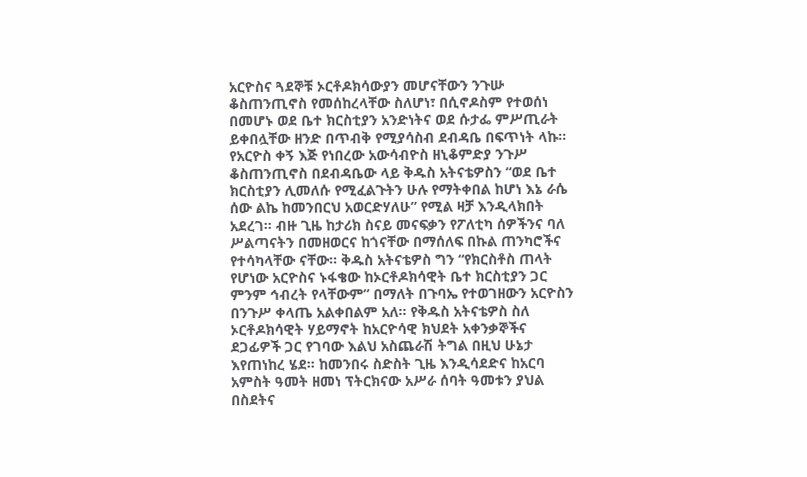አርዮስና ጓደኞቹ ኦርቶዶክሳውያን መሆናቸውን ንጉሡ ቆስጠንጢኖስ የመሰከረላቸው ስለሆነ፣ በሲኖዶስም የተወሰነ በመሆኑ ወደ ቤተ ክርስቲያን አንድነትና ወደ ሱታፌ ምሥጢራት ይቀበሏቸው ዘንድ በጥብቅ የሚያሳስብ ደብዳቤ በፍጥነት ላኩ፡፡ የአርዮስ ቀኝ እጅ የነበረው አውሳብዮስ ዘኒቆምድያ ንጉሥ ቆስጠንጢኖስ በደብዳቤው ላይ ቅዱስ አትናቴዎስን “ወደ ቤተ ክርስቲያን ሊመለሱ የሚፈልጉትን ሁሉ የማትቀበል ከሆነ እኔ ራሴ ሰው ልኬ ከመንበርህ አወርድሃለሁ” የሚል ዛቻ እንዲላክበት አደረገ፡፡ ብዙ ጊዜ ከታሪክ ስናይ መናፍቃን የፖለቲካ ሰዎችንና ባለ ሥልጣናትን በመዘወርና ከጎናቸው በማሰለፍ በኩል ጠንካሮችና የተሳካላቸው ናቸው፡፡ ቅዱስ አትናቴዎስ ግን “የክርስቶስ ጠላት የሆነው አርዮስና ኑፋቄው ከኦርቶዶክሳዊት ቤተ ክርስቲያን ጋር ምንም ኅብረት የላቸውም” በማለት በጉባኤ የተወገዘውን አርዮስን በንጉሥ ቀላጤ አልቀበልም አለ፡፡ የቅዱስ አትናቴዎስ ስለ ኦርቶዶክሳዊት ሃይማኖት ከአርዮሳዊ ክህደት አቀንቃኞችና ደጋፊዎች ጋር የገባው እልህ አስጨራሽ ትግል በዚህ ሁኔታ እየጠነከረ ሄደ፡፡ ከመንበሩ ስድስት ጊዜ እንዲሳደድና ከአርባ አምስት ዓመት ዘመነ ፕትርክናው አሥራ ሰባት ዓመቱን ያህል በስደትና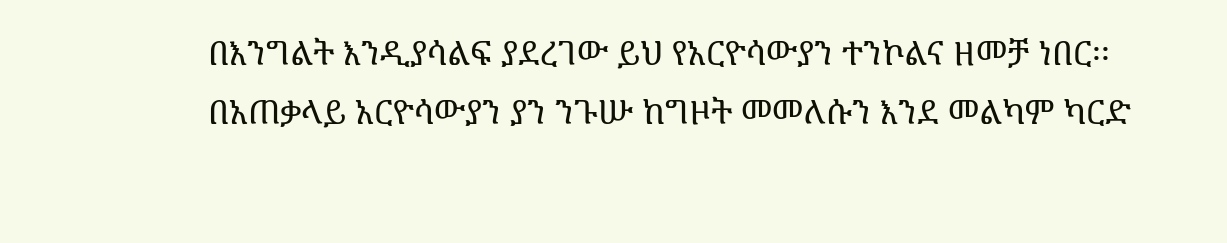በእንግልት እንዲያሳልፍ ያደረገው ይህ የአርዮሳውያን ተንኮልና ዘመቻ ነበር፡፡
በአጠቃላይ አርዮሳውያን ያን ንጉሡ ከግዞት መመለሱን እንደ መልካም ካርድ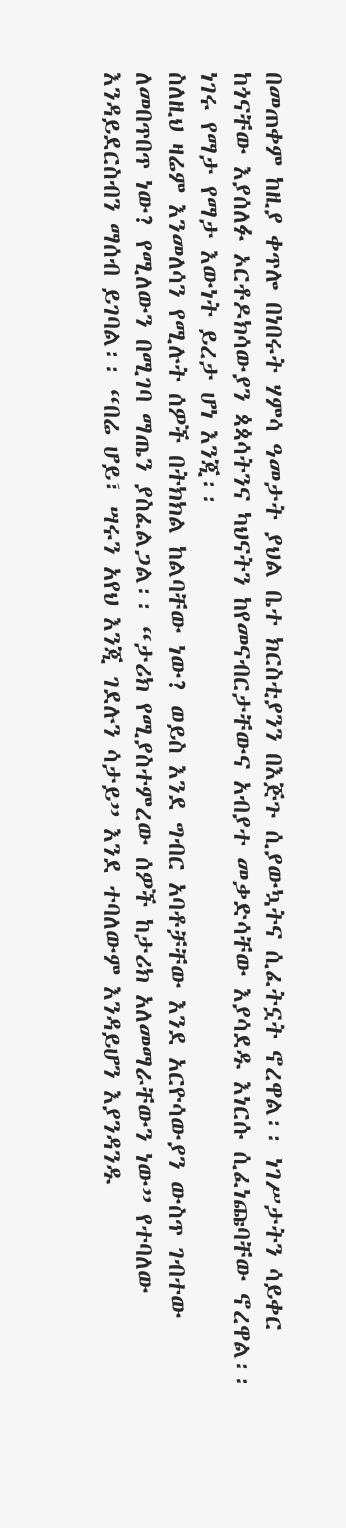በመጠቀም ከዚያ ቀጥሎ በነበሩት ሃምሳ ዓመታት ያህል ቤተ ክርስቲያንን በእጅጉ ሲያውኳትና ሲፈትኗት ኖረዋል፡፡ ነገሥታትን ሳይቀር ከጎናቸው እያሰለፉ ኦርቶዶክሳውያን ጳጳሳትንና ካህናትን ከየመናብርታቸውና አብያተ መቃድሳቸው እያሳደዱ እነርሱ ሲፈነጩባቸው ኖረዋል፡፡ ነገሩ የማታ የማታ እውነት ይረታ ሆነ እንጂ፡፡
ስለዚህ ዛሬም እንመለሳን የሚሉት ሰዎች በትክክል ከልባቸው ነው? ወይስ እንደ ግብር አባቶቻቸው እንደ አርዮሳውያን ውስጥ ገብተው ለመበጥበጥ ነው? የሚለውን በሚገባ ማጤን ያስፈልጋል፡፡ “ታሪክ የሚያስተምረው ሰዎች ከታሪክ አለመማራቸውን ነው” የተባለው እንዳይደርስብን ማሰብ ይገባል፡፡ “በሬ ሆይ፣ ሣሩን አየህ እንጂ ገደሉን ሳታይ” እንደ ተባለውም እንዳይሆን እያንዳንዱ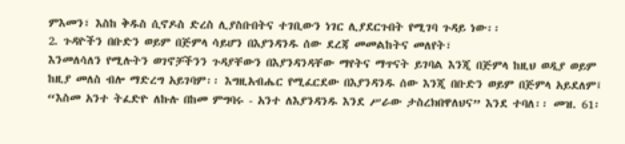ምእመን፣ እስከ ቅዱስ ሲኖዶስ ድረስ ሊያስቡበትና ተገቢውን ነገር ሊያደርጉበት የሚገባ ጉዳይ ነው፡፡
2. ጉዳዮችን በቡድን ወይም በጅምላ ሳይሆን በእያንዳንዱ ሰው ደረጃ መመልከትና መለየት፣
እንመለሳለን የሚሉትን ወገኖቻችንን ጉዳያቸውን በእያንዳንዳቸው ማየትና ማጥናት ይገባል እንጂ በጅምላ ከዚህ ወዲያ ወይም ከዚያ መለስ ብሎ ማድረግ አይገባም፡፡ እግዚአብሔር የሚፈርደው በእያንዳንዱ ሰው እንጂ በቡድን ወይም በጅምላ አይደለም፤ “እስመ አንተ ትፈድዮ ለኩሉ በከመ ምግባሩ - አንተ ለእያንዳንዱ እንደ ሥራው ታስረክበዋለህና” እንደ ተባለ፡፡ መዝ. 61፡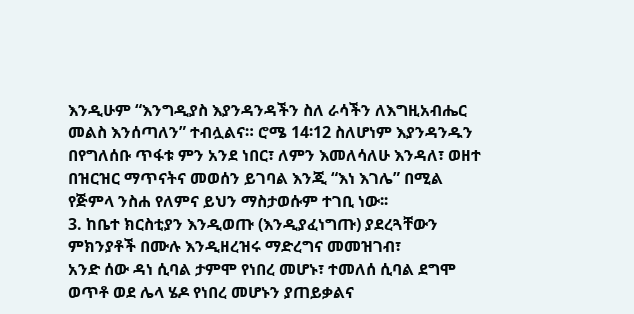እንዲሁም “እንግዲያስ እያንዳንዳችን ስለ ራሳችን ለእግዚአብሔር መልስ እንሰጣለን” ተብሏልና። ሮሜ 14፡12 ስለሆነም እያንዳንዱን በየግለሰቡ ጥፋቱ ምን አንደ ነበር፣ ለምን እመለሳለሁ እንዳለ፣ ወዘተ በዝርዝር ማጥናትና መወሰን ይገባል እንጂ “እነ እገሌ” በሚል የጅምላ ንስሐ የለምና ይህን ማስታወሱም ተገቢ ነው፡፡
3. ከቤተ ክርስቲያን እንዲወጡ (እንዲያፈነግጡ) ያደረጓቸውን ምክንያቶች በሙሉ እንዲዘረዝሩ ማድረግና መመዝገብ፣
አንድ ሰው ዳነ ሲባል ታምሞ የነበረ መሆኑ፣ ተመለሰ ሲባል ደግሞ ወጥቶ ወደ ሌላ ሄዶ የነበረ መሆኑን ያጠይቃልና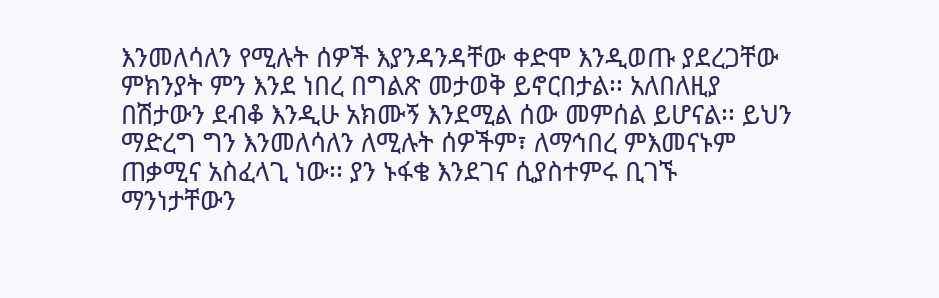እንመለሳለን የሚሉት ሰዎች እያንዳንዳቸው ቀድሞ እንዲወጡ ያደረጋቸው ምክንያት ምን እንደ ነበረ በግልጽ መታወቅ ይኖርበታል፡፡ አለበለዚያ በሽታውን ደብቆ እንዲሁ አክሙኝ እንደሚል ሰው መምሰል ይሆናል፡፡ ይህን ማድረግ ግን እንመለሳለን ለሚሉት ሰዎችም፣ ለማኅበረ ምእመናኑም ጠቃሚና አስፈላጊ ነው፡፡ ያን ኑፋቄ እንደገና ሲያስተምሩ ቢገኙ ማንነታቸውን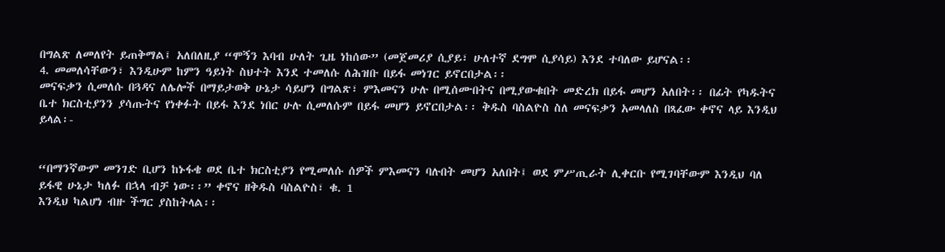በግልጽ ለመለየት ይጠቅማል፤ አለበለዚያ “ሞኝን እባብ ሁለት ጊዜ ነከሰው” (መጀመሪያ ሲያይ፣ ሁለተኛ ደግሞ ሲያሳይ) እንደ ተባለው ይሆናል፡፡
4. መመለሳቸውን፣ እንዲሁም ከምን ዓይነት ስህተት እንደ ተመለሱ ለሕዝቡ በይፋ መነገር ይኖርበታል፡፡
መናፍቃን ሲመለሱ በጓዳና ለሌሎች በማይታወቅ ሁኔታ ሳይሆን በግልጽ፣ ምእመናን ሁሉ በሚሰሙበትና በሚያውቁበት መድረክ በይፋ መሆን አለበት፡፡ በፊት የካዱትና ቤተ ክርስቲያንን ያሳጡትና የነቀፉት በይፋ እንደ ነበር ሁሉ ሲመለሱም በይፋ መሆን ይኖርበታል፡፡ ቅዱስ ባስልዮስ ስለ መናፍቃን አመላለስ በጻፈው ቀኖና ላይ እንዲህ ይላል፡-


“በማንኛውም መንገድ ቢሆን ከኑፋቄ ወደ ቤተ ክርስቲያን የሚመለሱ ሰዎች ምእመናን ባሉበት መሆን አለበት፤ ወደ ምሥጢራት ሊቀርቡ የሚገባቸውም እንዲህ ባለ ይፋዊ ሁኔታ ካለፉ በኋላ ብቻ ነው፡፡” ቀኖና ዘቅዱስ ባስልዮስ፣ ቁ. 1
እንዲህ ካልሆነ ብዙ ችግር ያስከትላል፡፡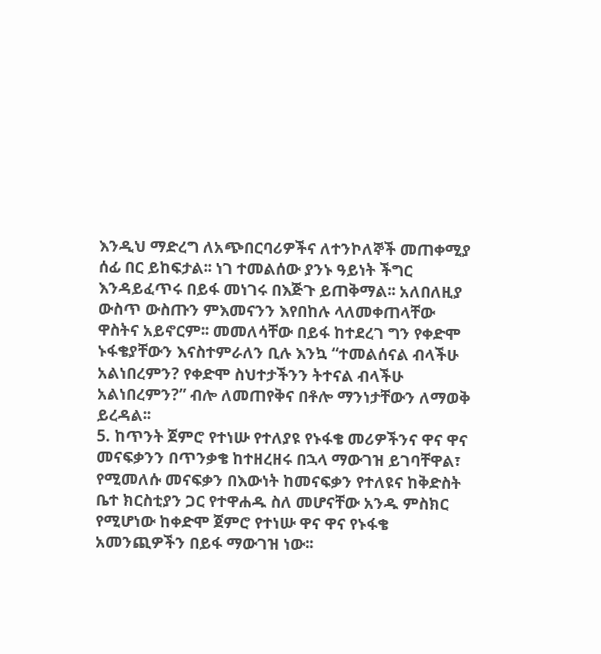እንዲህ ማድረግ ለአጭበርባሪዎችና ለተንኮለኞች መጠቀሚያ ሰፊ በር ይከፍታል፡፡ ነገ ተመልሰው ያንኑ ዓይነት ችግር እንዳይፈጥሩ በይፋ መነገሩ በእጅጉ ይጠቅማል፡፡ አለበለዚያ ውስጥ ውስጡን ምእመናንን እየበከሉ ላለመቀጠላቸው ዋስትና አይኖርም፡፡ መመለሳቸው በይፋ ከተደረገ ግን የቀድሞ ኑፋቄያቸውን እናስተምራለን ቢሉ እንኳ “ተመልሰናል ብላችሁ አልነበረምን? የቀድሞ ስህተታችንን ትተናል ብላችሁ አልነበረምን?” ብሎ ለመጠየቅና በቶሎ ማንነታቸውን ለማወቅ ይረዳል፡፡
5. ከጥንት ጀምሮ የተነሡ የተለያዩ የኑፋቄ መሪዎችንና ዋና ዋና መናፍቃንን በጥንቃቄ ከተዘረዘሩ በኋላ ማውገዝ ይገባቸዋል፣
የሚመለሱ መናፍቃን በእውነት ከመናፍቃን የተለዩና ከቅድስት ቤተ ክርስቲያን ጋር የተዋሐዱ ስለ መሆናቸው አንዱ ምስክር የሚሆነው ከቀድሞ ጀምሮ የተነሡ ዋና ዋና የኑፋቄ አመንጪዎችን በይፋ ማውገዝ ነው፡፡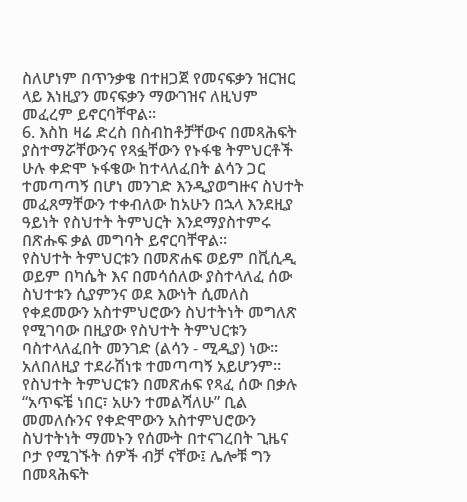ስለሆነም በጥንቃቄ በተዘጋጀ የመናፍቃን ዝርዝር ላይ እነዚያን መናፍቃን ማውገዝና ለዚህም መፈረም ይኖርባቸዋል፡፡
6. እስከ ዛሬ ድረስ በስብከቶቻቸውና በመጻሕፍት ያስተማሯቸውንና የጻፏቸውን የኑፋቄ ትምህርቶች ሁሉ ቀድሞ ኑፋቄው ከተላለፈበት ልሳን ጋር ተመጣጣኝ በሆነ መንገድ እንዲያወግዙና ስህተት መፈጸማቸውን ተቀብለው ከአሁን በኋላ እንደዚያ ዓይነት የስህተት ትምህርት እንደማያስተምሩ በጽሑፍ ቃል መግባት ይኖርባቸዋል፡፡
የስህተት ትምህርቱን በመጽሐፍ ወይም በቪሲዲ ወይም በካሴት እና በመሳሰለው ያስተላለፈ ሰው ስህተቱን ሲያምንና ወደ እውነት ሲመለስ የቀደመውን አስተምህሮውን ስህተትነት መግለጽ የሚገባው በዚያው የስህተት ትምህርቱን ባስተላለፈበት መንገድ (ልሳን - ሚዲያ) ነው፡፡ አለበለዚያ ተደራሽነቱ ተመጣጣኝ አይሆንም፡፡ የስህተት ትምህርቱን በመጽሐፍ የጻፈ ሰው በቃሉ “አጥፍቼ ነበር፣ አሁን ተመልሻለሁ” ቢል መመለሱንና የቀድሞውን አስተምህሮውን ስህተትነት ማመኑን የሰሙት በተናገረበት ጊዜና ቦታ የሚገኙት ሰዎች ብቻ ናቸው፤ ሌሎቹ ግን በመጻሕፍት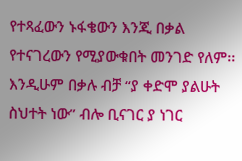የተጻፈውን ኑፋቄውን እንጂ በቃል የተናገረውን የሚያውቁበት መንገድ የለም፡፡ እንዲሁም በቃሉ ብቻ “ያ ቀድሞ ያልሁት ስህተት ነው” ብሎ ቢናገር ያ ነገር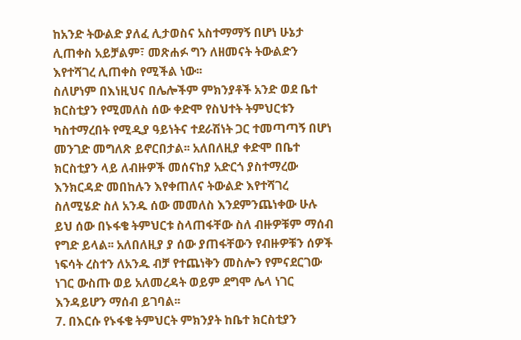ከአንድ ትውልድ ያለፈ ሊታወስና አስተማማኝ በሆነ ሁኔታ ሊጠቀስ አይቻልም፣ መጽሐፉ ግን ለዘመናት ትውልድን እየተሻገረ ሊጠቀስ የሚችል ነው፡፡
ስለሆነም በእነዚህና በሌሎችም ምክንያቶች አንድ ወደ ቤተ ክርስቲያን የሚመለስ ሰው ቀድሞ የስህተት ትምህርቱን ካስተማረበት የሚዲያ ዓይነትና ተደራሽነት ጋር ተመጣጣኝ በሆነ መንገድ መግለጽ ይኖርበታል፡፡ አለበለዚያ ቀድሞ በቤተ ክርስቲያን ላይ ለብዙዎች መሰናከያ አድርጎ ያስተማረው እንክርዳድ መበከሉን እየቀጠለና ትውልድ እየተሻገረ ስለሚሄድ ስለ አንዱ ሰው መመለስ እንደምንጨነቀው ሁሉ ይህ ሰው በኑፋቄ ትምህርቱ ስላጠፋቸው ስለ ብዙዎቹም ማሰብ የግድ ይላል፡፡ አለበለዚያ ያ ሰው ያጠፋቸውን የብዙዎቹን ሰዎች ነፍሳት ረስተን ለአንዱ ብቻ የተጨነቅን መስሎን የምናደርገው ነገር ውስጡ ወይ አለመረዳት ወይም ደግሞ ሌላ ነገር እንዳይሆን ማሰብ ይገባል፡፡
7. በእርሱ የኑፋቄ ትምህርት ምክንያት ከቤተ ክርስቲያን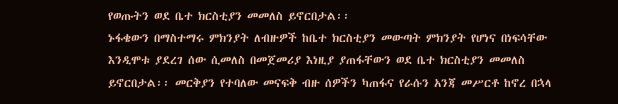የወጡትን ወደ ቤተ ክርስቲያን መመለስ ይኖርበታል፡፡
ኑፋቄውን በማስተማሩ ምክንያት ለብዙዎች ከቤተ ክርስቲያን መውጣት ምክንያት የሆነና በነፍሳቸው እንዲሞቱ ያደረገ ሰው ሲመለስ በመጀመሪያ እነዚያ ያጠፋቸውን ወደ ቤተ ክርስቲያን መመለስ ይኖርበታል፡፡ መርቅያን የተባለው መናፍቅ ብዙ ሰዎችን ካጠፋና የራሱን አንጃ መሥርቶ ከኖረ በኋላ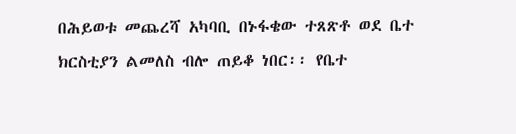በሕይወቱ መጨረሻ አካባቢ በኑፋቄው ተጸጽቶ ወደ ቤተ ክርስቲያን ልመለስ ብሎ ጠይቆ ነበር፡፡ የቤተ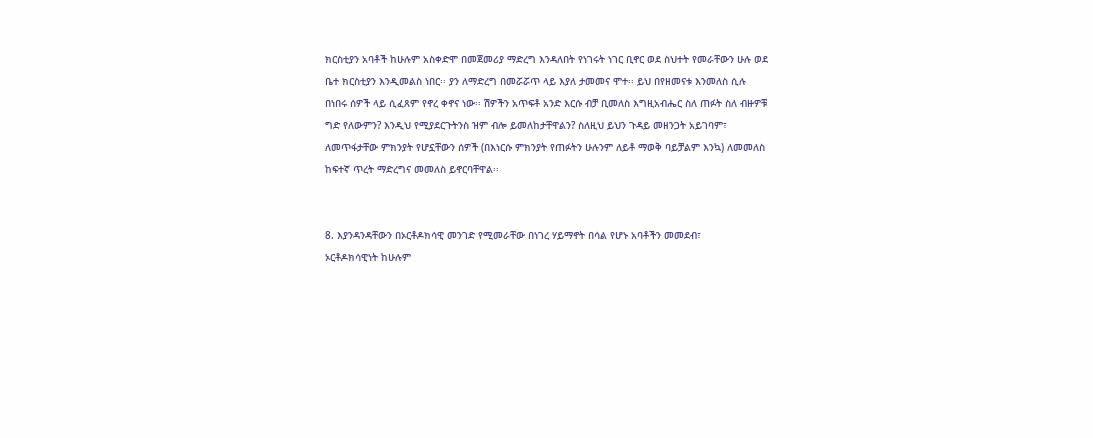ክርስቲያን አባቶች ከሁሉም አስቀድሞ በመጀመሪያ ማድረግ እንዳለበት የነገሩት ነገር ቢኖር ወደ ስህተት የመራቸውን ሁሉ ወደ ቤተ ክርስቲያን እንዲመልስ ነበር፡፡ ያን ለማድረግ በመሯሯጥ ላይ እያለ ታመመና ሞተ፡፡ ይህ በየዘመናቱ እንመለስ ሲሉ በነበሩ ሰዎች ላይ ሲፈጸም የኖረ ቀኖና ነው፡፡ ሽዎችን አጥፍቶ አንድ እርሱ ብቻ ቢመለስ እግዚአብሔር ስለ ጠፉት ስለ ብዙዎቹ ግድ የለውምን? እንዲህ የሚያደርጉትንስ ዝም ብሎ ይመለከታቸዋልን? ስለዚህ ይህን ጉዳይ መዘንጋት አይገባም፣ ለመጥፋታቸው ምክንያት የሆኗቸውን ሰዎች (በእነርሱ ምክንያት የጠፉትን ሁሉንም ለይቶ ማወቅ ባይቻልም እንኳ) ለመመለስ ከፍተኛ ጥረት ማድረግና መመለስ ይኖርባቸዋል፡፡


8. እያንዳንዳቸውን በኦርቶዶክሳዊ መንገድ የሚመራቸው በነገረ ሃይማኖት በሳል የሆኑ አባቶችን መመደብ፣
ኦርቶዶክሳዊነት ከሁሉም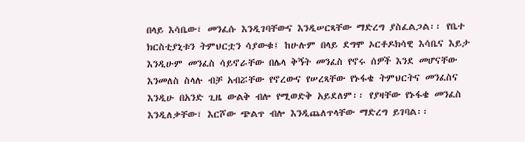በላይ እሳቤው፣ መንፈሱ እንዲገባቸውና እንዲሠርጻቸው ማድረግ ያስፈልጋል፡፡ የቤተ ክርስቲያኒቱን ትምህርቷን ሳያውቁ፤ ከሁሉም በላይ ደግሞ ኦርቶዶክሳዊ እሳቤና እይታ እንዲሁም መንፈስ ሳይኖራቸው በሌላ ቅኝት መንፈስ የኖሩ ሰዎች እንደ መሆናቸው እንመለስ ስላሉ ብቻ አብሯቸው የኖረውና የሠረጻቸው የኑፋቄ ትምህርትና መንፈስና እንዲሁ በአንድ ጊዜ ውልቅ ብሎ የሚወድቅ አይደለም፡፡ የያዛቸው የኑፋቄ መንፈስ እንዲለቃቸው፣ እርሾው ጭልጥ ብሎ እንዲጨለጥላቸው ማድረግ ይገባል፡፡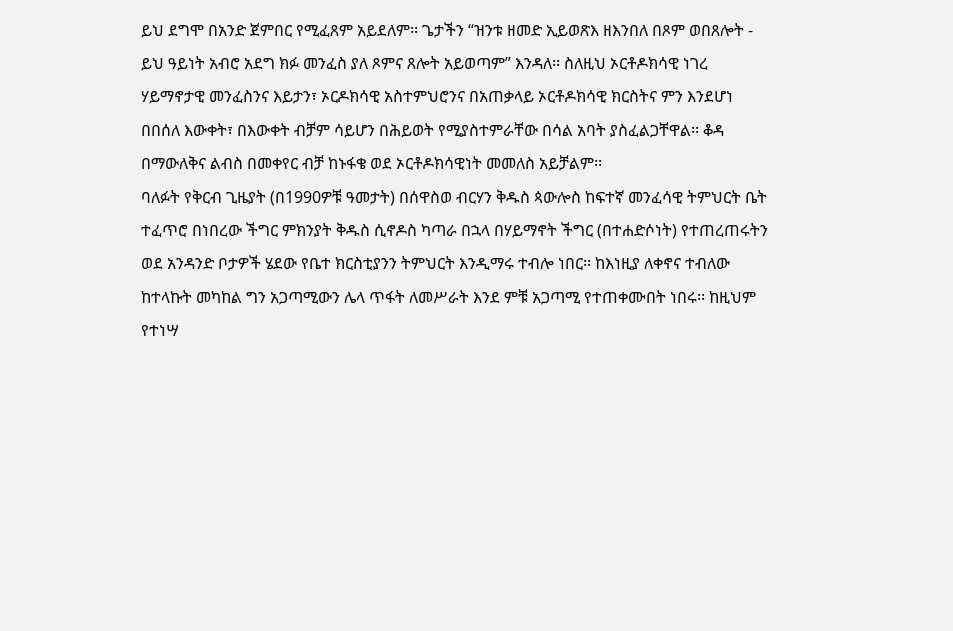ይህ ደግሞ በአንድ ጀምበር የሚፈጸም አይደለም፡፡ ጌታችን “ዝንቱ ዘመድ ኢይወጽእ ዘእንበለ በጾም ወበጸሎት - ይህ ዓይነት አብሮ አደግ ክፉ መንፈስ ያለ ጾምና ጸሎት አይወጣም” እንዳለ፡፡ ስለዚህ ኦርቶዶክሳዊ ነገረ ሃይማኖታዊ መንፈስንና እይታን፣ ኦርዶክሳዊ አስተምህሮንና በአጠቃላይ ኦርቶዶክሳዊ ክርስትና ምን እንደሆነ በበሰለ እውቀት፣ በእውቀት ብቻም ሳይሆን በሕይወት የሚያስተምራቸው በሳል አባት ያስፈልጋቸዋል፡፡ ቆዳ በማውለቅና ልብስ በመቀየር ብቻ ከኑፋቄ ወደ ኦርቶዶክሳዊነት መመለስ አይቻልም፡፡
ባለፉት የቅርብ ጊዜያት (በ1990ዎቹ ዓመታት) በሰዋስወ ብርሃን ቅዱስ ጳውሎስ ከፍተኛ መንፈሳዊ ትምህርት ቤት ተፈጥሮ በነበረው ችግር ምክንያት ቅዱስ ሲኖዶስ ካጣራ በኋላ በሃይማኖት ችግር (በተሐድሶነት) የተጠረጠሩትን ወደ አንዳንድ ቦታዎች ሄደው የቤተ ክርስቲያንን ትምህርት እንዲማሩ ተብሎ ነበር፡፡ ከእነዚያ ለቀኖና ተብለው ከተላኩት መካከል ግን አጋጣሚውን ሌላ ጥፋት ለመሥራት እንደ ምቹ አጋጣሚ የተጠቀሙበት ነበሩ፡፡ ከዚህም የተነሣ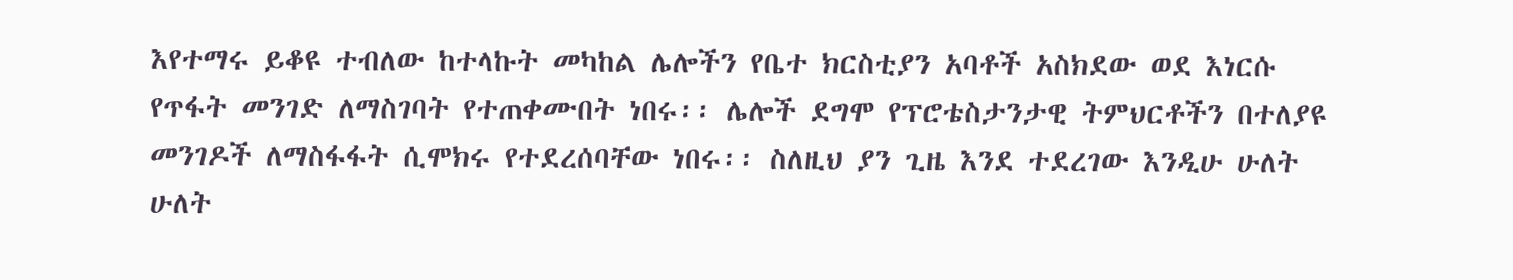እየተማሩ ይቆዩ ተብለው ከተላኩት መካከል ሌሎችን የቤተ ክርስቲያን አባቶች አስክደው ወደ እነርሱ የጥፋት መንገድ ለማስገባት የተጠቀሙበት ነበሩ፡፡ ሌሎች ደግሞ የፕሮቴስታንታዊ ትምህርቶችን በተለያዩ መንገዶች ለማስፋፋት ሲሞክሩ የተደረሰባቸው ነበሩ፡፡ ስለዚህ ያን ጊዜ እንደ ተደረገው እንዲሁ ሁለት ሁለት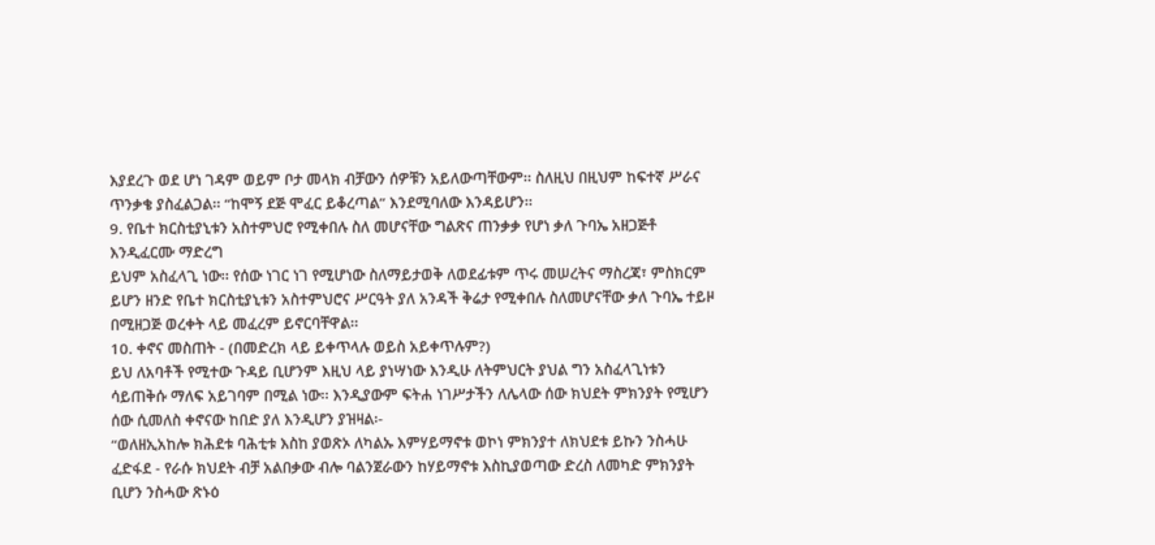እያደረጉ ወደ ሆነ ገዳም ወይም ቦታ መላክ ብቻውን ሰዎቹን አይለውጣቸውም፡፡ ስለዚህ በዚህም ከፍተኛ ሥራና ጥንቃቄ ያስፈልጋል፡፡ “ከሞኝ ደጅ ሞፈር ይቆረጣል” እንደሚባለው እንዳይሆን፡፡
9. የቤተ ክርስቲያኒቱን አስተምህሮ የሚቀበሉ ስለ መሆናቸው ግልጽና ጠንቃቃ የሆነ ቃለ ጉባኤ አዘጋጅቶ እንዲፈርሙ ማድረግ
ይህም አስፈላጊ ነው፡፡ የሰው ነገር ነገ የሚሆነው ስለማይታወቅ ለወደፊቱም ጥሩ መሠረትና ማስረጃ፣ ምስክርም ይሆን ዘንድ የቤተ ክርስቲያኒቱን አስተምህሮና ሥርዓት ያለ አንዳች ቅሬታ የሚቀበሉ ስለመሆናቸው ቃለ ጉባኤ ተይዞ በሚዘጋጅ ወረቀት ላይ መፈረም ይኖርባቸዋል፡፡
10. ቀኖና መስጠት - (በመድረክ ላይ ይቀጥላሉ ወይስ አይቀጥሉም?)
ይህ ለአባቶች የሚተው ጉዳይ ቢሆንም እዚህ ላይ ያነሣነው እንዲሁ ለትምህርት ያህል ግን አስፈላጊነቱን ሳይጠቅሱ ማለፍ አይገባም በሚል ነው፡፡ እንዲያውም ፍትሐ ነገሥታችን ለሌላው ሰው ክህደት ምክንያት የሚሆን ሰው ሲመለስ ቀኖናው ከበድ ያለ እንዲሆን ያዝዛል፡-
“ወለዘኢአከሎ ክሕደቱ ባሕቲቱ እስከ ያወጽኦ ለካልኡ እምሃይማኖቱ ወኮነ ምክንያተ ለክህደቱ ይኩን ንስሓሁ ፈድፋደ - የራሱ ክህደት ብቻ አልበቃው ብሎ ባልንጀራውን ከሃይማኖቱ እስኪያወጣው ድረስ ለመካድ ምክንያት ቢሆን ንስሓው ጽኑዕ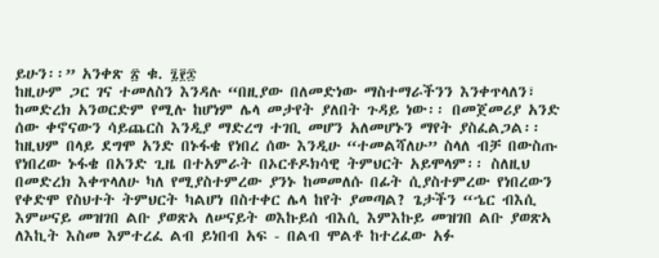ይሁን፡፡” አንቀጽ ፳ ቁ. ፯፻፷
ከዚሁም ጋር ገና ተመለስን እንዳሉ “በዚያው በለመድነው ማስተማራችንን እንቀጥላለን፣ ከመድረክ አንወርድም የሚሉ ከሆነም ሌላ መታየት ያለበት ጉዳይ ነው፡፡ በመጀመሪያ አንድ ሰው ቀኖናውን ሳይጨርስ እንዲያ ማድረግ ተገቢ መሆን አለመሆኑን ማየት ያስፈልጋል፡፡ ከዚህም በላይ ደግሞ አንድ በኑፋቄ የነበረ ሰው እንዲሁ “ተመልሻለሁ” ስላለ ብቻ በውስጡ የነበረው ኑፋቄ በአንድ ጊዜ በተአምራት በኦርቶዶክሳዊ ትምህርት አይሞላም፡፡ ስለዚህ በመድረክ እቀጥላለሁ ካለ የሚያስተምረው ያንኑ ከመመለሱ በፊት ሲያስተምረው የነበረውን የቀድሞ የስህተት ትምህርት ካልሆነ በስተቀር ሌላ ከየት ያመጣል? ጌታችን “ኄር ብእሲ እምሠናይ መዝገበ ልቡ ያወጽኣ ለሠናይት ወእኩይሰ ብእሲ እምእኩይ መዝገበ ልቡ ያወጽኣ ለእኪት እስመ እምተረፈ ልብ ይነበብ አፍ - በልብ ሞልቶ ከተረፈው አፉ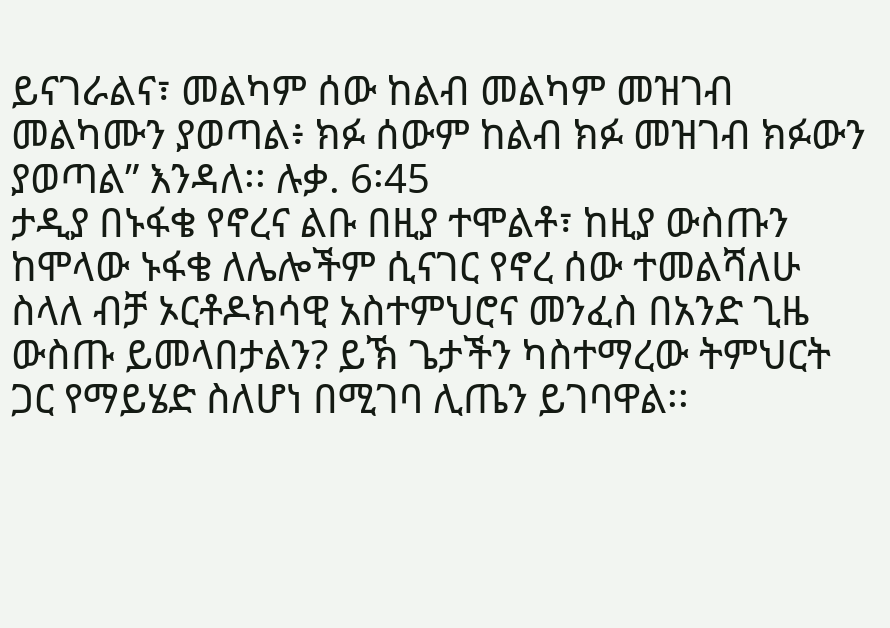ይናገራልና፣ መልካም ሰው ከልብ መልካም መዝገብ መልካሙን ያወጣል፥ ክፉ ሰውም ከልብ ክፉ መዝገብ ክፉውን ያወጣል” እንዳለ፡፡ ሉቃ. 6፡45
ታዲያ በኑፋቄ የኖረና ልቡ በዚያ ተሞልቶ፣ ከዚያ ውስጡን ከሞላው ኑፋቄ ለሌሎችም ሲናገር የኖረ ሰው ተመልሻለሁ ስላለ ብቻ ኦርቶዶክሳዊ አስተምህሮና መንፈስ በአንድ ጊዜ ውስጡ ይመላበታልን? ይኽ ጌታችን ካስተማረው ትምህርት ጋር የማይሄድ ስለሆነ በሚገባ ሊጤን ይገባዋል፡፡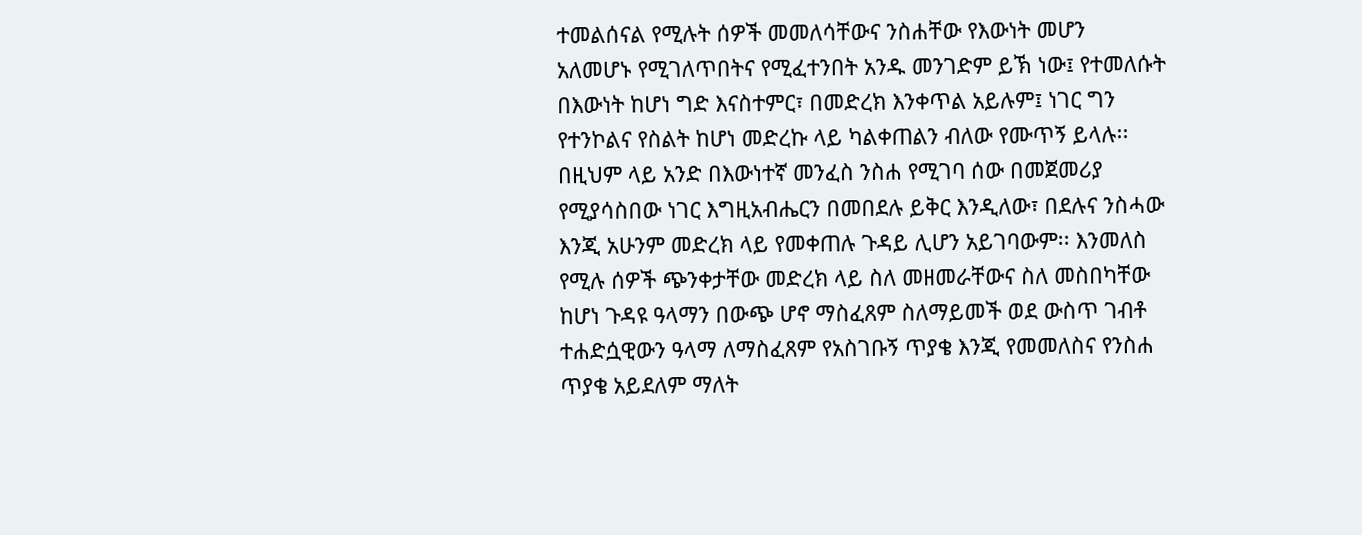ተመልሰናል የሚሉት ሰዎች መመለሳቸውና ንስሐቸው የእውነት መሆን አለመሆኑ የሚገለጥበትና የሚፈተንበት አንዱ መንገድም ይኽ ነው፤ የተመለሱት በእውነት ከሆነ ግድ እናስተምር፣ በመድረክ እንቀጥል አይሉም፤ ነገር ግን የተንኮልና የስልት ከሆነ መድረኩ ላይ ካልቀጠልን ብለው የሙጥኝ ይላሉ፡፡
በዚህም ላይ አንድ በእውነተኛ መንፈስ ንስሐ የሚገባ ሰው በመጀመሪያ የሚያሳስበው ነገር እግዚአብሔርን በመበደሉ ይቅር እንዲለው፣ በደሉና ንስሓው እንጂ አሁንም መድረክ ላይ የመቀጠሉ ጉዳይ ሊሆን አይገባውም፡፡ እንመለስ የሚሉ ሰዎች ጭንቀታቸው መድረክ ላይ ስለ መዘመራቸውና ስለ መስበካቸው ከሆነ ጉዳዩ ዓላማን በውጭ ሆኖ ማስፈጸም ስለማይመች ወደ ውስጥ ገብቶ ተሐድሷዊውን ዓላማ ለማስፈጸም የአስገቡኝ ጥያቄ እንጂ የመመለስና የንስሐ ጥያቄ አይደለም ማለት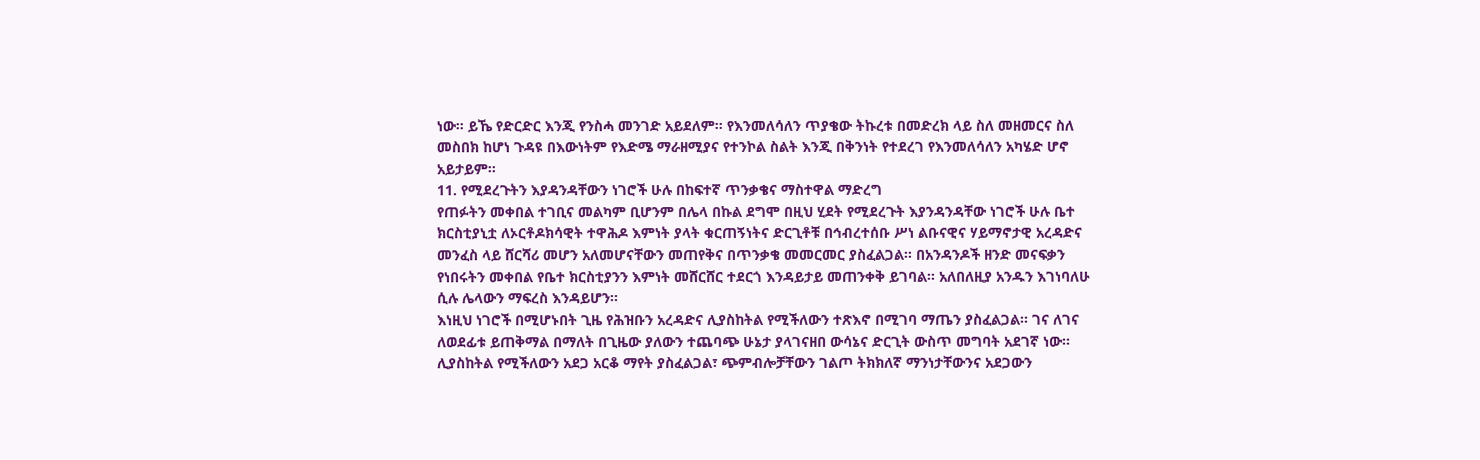ነው፡፡ ይኼ የድርድር እንጂ የንስሓ መንገድ አይደለም፡፡ የእንመለሳለን ጥያቄው ትኩረቱ በመድረክ ላይ ስለ መዘመርና ስለ መስበክ ከሆነ ጉዳዩ በእውነትም የእድሜ ማራዘሚያና የተንኮል ስልት እንጂ በቅንነት የተደረገ የእንመለሳለን አካሄድ ሆኖ አይታይም፡፡
11. የሚደረጉትን እያዳንዳቸውን ነገሮች ሁሉ በከፍተኛ ጥንቃቄና ማስተዋል ማድረግ
የጠፉትን መቀበል ተገቢና መልካም ቢሆንም በሌላ በኩል ደግሞ በዚህ ሂደት የሚደረጉት እያንዳንዳቸው ነገሮች ሁሉ ቤተ ክርስቲያኒቷ ለኦርቶዶክሳዊት ተዋሕዶ እምነት ያላት ቁርጠኝነትና ድርጊቶቹ በኅብረተሰቡ ሥነ ልቡናዊና ሃይማኖታዊ አረዳድና መንፈስ ላይ ሸርሻሪ መሆን አለመሆናቸውን መጠየቅና በጥንቃቄ መመርመር ያስፈልጋል፡፡ በአንዳንዶች ዘንድ መናፍቃን የነበሩትን መቀበል የቤተ ክርስቲያንን እምነት መሸርሸር ተደርጎ እንዳይታይ መጠንቀቅ ይገባል፡፡ አለበለዚያ አንዱን እገነባለሁ ሲሉ ሌላውን ማፍረስ እንዳይሆን፡፡
እነዚህ ነገሮች በሚሆኑበት ጊዜ የሕዝቡን አረዳድና ሊያስከትል የሚችለውን ተጽእኖ በሚገባ ማጤን ያስፈልጋል፡፡ ገና ለገና ለወደፊቱ ይጠቅማል በማለት በጊዜው ያለውን ተጨባጭ ሁኔታ ያላገናዘበ ውሳኔና ድርጊት ውስጥ መግባት አደገኛ ነው፡፡ ሊያስከትል የሚችለውን አደጋ አርቆ ማየት ያስፈልጋል፣ ጭምብሎቻቸውን ገልጦ ትክክለኛ ማንነታቸውንና አደጋውን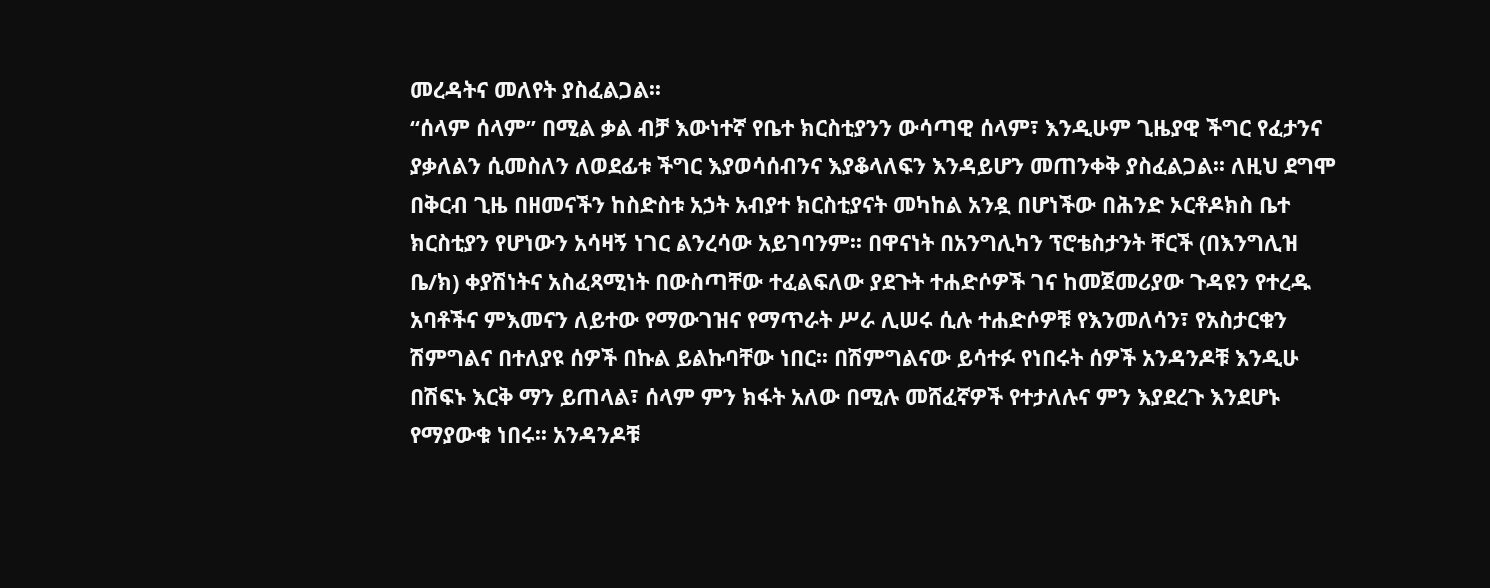መረዳትና መለየት ያስፈልጋል፡፡
“ሰላም ሰላም” በሚል ቃል ብቻ እውነተኛ የቤተ ክርስቲያንን ውሳጣዊ ሰላም፣ እንዲሁም ጊዜያዊ ችግር የፈታንና ያቃለልን ሲመስለን ለወደፊቱ ችግር እያወሳሰብንና እያቆላለፍን እንዳይሆን መጠንቀቅ ያስፈልጋል፡፡ ለዚህ ደግሞ በቅርብ ጊዜ በዘመናችን ከስድስቱ አኃት አብያተ ክርስቲያናት መካከል አንዷ በሆነችው በሕንድ ኦርቶዶክስ ቤተ ክርስቲያን የሆነውን አሳዛኝ ነገር ልንረሳው አይገባንም፡፡ በዋናነት በአንግሊካን ፕሮቴስታንት ቸርች (በእንግሊዝ ቤ/ክ) ቀያሽነትና አስፈጻሚነት በውስጣቸው ተፈልፍለው ያደጉት ተሐድሶዎች ገና ከመጀመሪያው ጉዳዩን የተረዱ አባቶችና ምእመናን ለይተው የማውገዝና የማጥራት ሥራ ሊሠሩ ሲሉ ተሐድሶዎቹ የእንመለሳን፣ የአስታርቁን ሽምግልና በተለያዩ ሰዎች በኩል ይልኩባቸው ነበር፡፡ በሽምግልናው ይሳተፉ የነበሩት ሰዎች አንዳንዶቹ እንዲሁ በሽፍኑ እርቅ ማን ይጠላል፣ ሰላም ምን ክፋት አለው በሚሉ መሸፈኛዎች የተታለሉና ምን እያደረጉ እንደሆኑ የማያውቁ ነበሩ፡፡ አንዳንዶቹ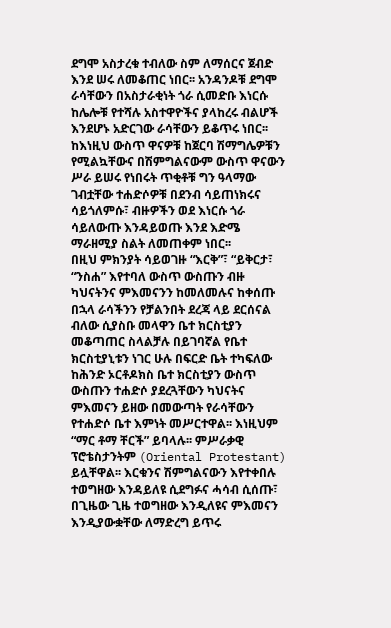ደግሞ አስታረቁ ተብለው ስም ለማሰርና ጀብድ እንደ ሠሩ ለመቆጠር ነበር፡፡ አንዳንዶቹ ደግሞ ራሳቸውን በአስታራቂነት ጎራ ሲመድቡ እነርሱ ከሌሎቹ የተሻሉ አስተዋዮችና ያላከረሩ ብልሆች እንደሆኑ አድርገው ራሳቸውን ይቆጥሩ ነበር፡፡ ከእነዚህ ውስጥ ዋናዎቹ ከጀርባ ሽማግሌዎቹን የሚልኳቸውና በሽምግልናውም ውስጥ ዋናውን ሥራ ይሠሩ የነበሩት ጥቂቶቹ ግን ዓላማው ገብቷቸው ተሐድሶዎቹ በደንብ ሳይጠነክሩና ሳይጎለምሱ፣ ብዙዎችን ወደ እነርሱ ጎራ ሳይለውጡ እንዳይወጡ እንደ እድሜ ማራዘሚያ ስልት ለመጠቀም ነበር፡፡
በዚህ ምክንያት ሳይወገዙ “እርቅ”፣ “ይቅርታ፣ “ንስሐ” እየተባለ ውስጥ ውስጡን ብዙ ካህናትንና ምእመናንን ከመለመሉና ከቀሰጡ በኋላ ራሳችንን የቻልንበት ደረጃ ላይ ደርሰናል ብለው ሲያስቡ መላዋን ቤተ ክርስቲያን መቆጣጠር ስላልቻሉ በይገባኛል የቤተ ክርስቲያኒቱን ነገር ሁሉ በፍርድ ቤት ተካፍለው ከሕንድ ኦርቶዶክስ ቤተ ክርስቲያን ውስጥ ውስጡን ተሐድሶ ያደረጓቸውን ካህናትና ምእመናን ይዘው በመውጣት የራሳቸውን የተሐድሶ ቤተ እምነት መሥርተዋል፡፡ እነዚህም “ማር ቶማ ቸርች” ይባላሉ፡፡ ምሥራቃዊ ፕሮቴስታንትም (Oriental Protestant) ይሏቸዋል፡፡ እርቁንና ሽምግልናውን እየተቀበሉ ተወግዘው እንዳይለዩ ሲደግፉና ሓሳብ ሲሰጡ፣ በጊዜው ጊዜ ተወግዘው እንዲለዩና ምእመናን እንዲያውቋቸው ለማድረግ ይጥሩ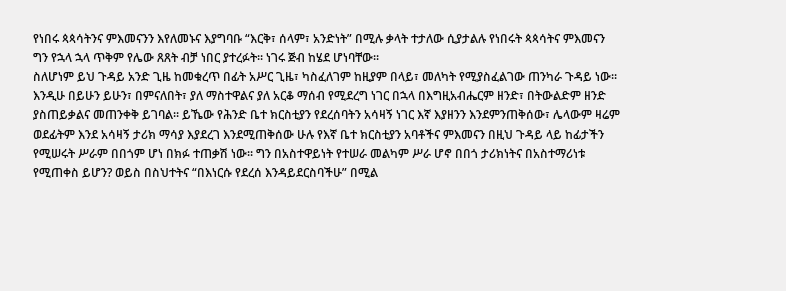የነበሩ ጳጳሳትንና ምእመናንን እየለመኑና እያግባቡ “እርቅ፣ ሰላም፣ አንድነት” በሚሉ ቃላት ተታለው ሲያታልሉ የነበሩት ጳጳሳትና ምእመናን ግን የኋላ ኋላ ጥቅም የሌው ጸጸት ብቻ ነበር ያተረፉት፡፡ ነገሩ ጅብ ከሄደ ሆነባቸው፡፡
ስለሆነም ይህ ጉዳይ አንድ ጊዜ ከመቁረጥ በፊት አሥር ጊዜ፣ ካስፈለገም ከዚያም በላይ፣ መለካት የሚያስፈልገው ጠንካራ ጉዳይ ነው፡፡ እንዲሁ በይሁን ይሁን፣ በምናለበት፣ ያለ ማስተዋልና ያለ አርቆ ማሰብ የሚደረግ ነገር በኋላ በእግዚአብሔርም ዘንድ፣ በትውልድም ዘንድ ያስጠይቃልና መጠንቀቅ ይገባል፡፡ ይኼው የሕንድ ቤተ ክርስቲያን የደረሰባትን አሳዛኝ ነገር እኛ እያዘንን እንደምንጠቅሰው፣ ሌላውም ዛሬም ወደፊትም እንደ አሳዛኝ ታሪክ ማሳያ እያደረገ እንደሚጠቅሰው ሁሉ የእኛ ቤተ ክርስቲያን አባቶችና ምእመናን በዚህ ጉዳይ ላይ ከፊታችን የሚሠሩት ሥራም በበጎም ሆነ በክፉ ተጠቃሽ ነው፡፡ ግን በአስተዋይነት የተሠራ መልካም ሥራ ሆኖ በበጎ ታሪክነትና በአስተማሪነቱ የሚጠቀስ ይሆን? ወይስ በስህተትና “በእነርሱ የደረሰ እንዳይደርስባችሁ” በሚል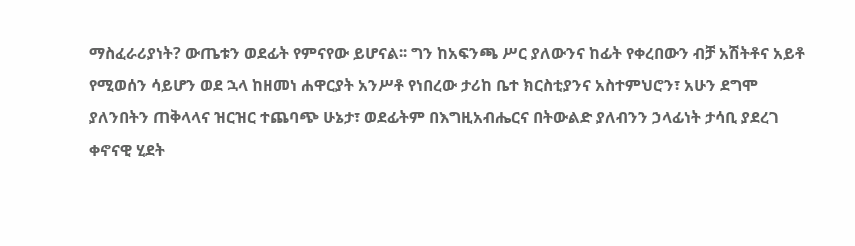ማስፈራሪያነት? ውጤቱን ወደፊት የምናየው ይሆናል፡፡ ግን ከአፍንጫ ሥር ያለውንና ከፊት የቀረበውን ብቻ አሽትቶና አይቶ የሚወሰን ሳይሆን ወደ ኋላ ከዘመነ ሐዋርያት አንሥቶ የነበረው ታሪከ ቤተ ክርስቲያንና አስተምህሮን፣ አሁን ደግሞ ያለንበትን ጠቅላላና ዝርዝር ተጨባጭ ሁኔታ፣ ወደፊትም በእግዚአብሔርና በትውልድ ያለብንን ኃላፊነት ታሳቢ ያደረገ ቀኖናዊ ሂደት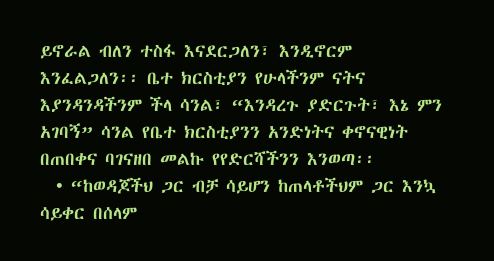ይኖራል ብለን ተስፋ እናደርጋለን፣ እንዲኖርም እንፈልጋለን፡፡ ቤተ ክርስቲያን የሁላችንም ናትና እያንዳንዳችንም ችላ ሳንል፣ “እንዳረጉ ያድርጉት፣ እኔ ምን አገባኝ” ሳንል የቤተ ክርስቲያንን አንድነትና ቀኖናዊነት በጠበቀና ባገናዘበ መልኩ የየድርሻችንን እንወጣ፡፡
  • “ከወዳጆችህ ጋር ብቻ ሳይሆን ከጠላቶችህም ጋር እንኳ ሳይቀር በሰላም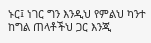ኑር፤ ነገር ግን እንዲህ የምልህ ካንተ ከግል ጠላቶችህ ጋር እንጂ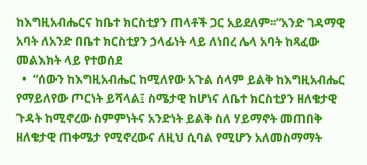ከእግዚአብሔርና ከቤተ ክርስቲያን ጠላቶች ጋር አይደለም፡፡”አንድ ገዳማዊ አባት ለአንድ በቤተ ክርስቲያን ኃላፊነት ላይ ለነበረ ሌላ አባት ከጻፈው መልእክት ላይ የተወሰደ
  •  “ሰውን ከእግዚአብሔር ከሚለየው አጉል ሰላም ይልቅ ከእግዚአብሔር የማይለየው ጦርነት ይሻላል፤ ስሜታዊ ከሆነና ለቤተ ክርስቲያን ዘለቄታዊ ጉዳት ከሚኖረው ስምምነትና አንድነት ይልቅ ስለ ሃይማኖት መጠበቅ ዘለቄታዊ ጠቀሜታ የሚኖረውና ለዚህ ሲባል የሚሆን አለመስማማት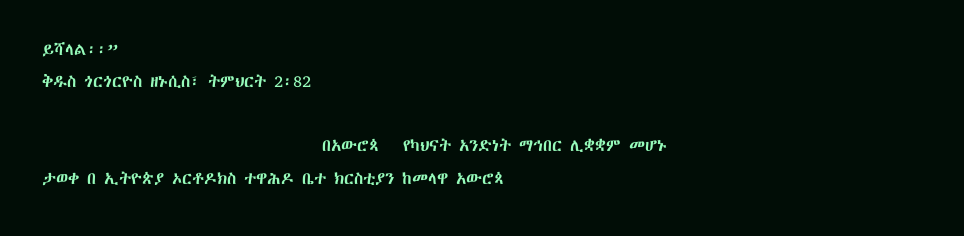ይሻላል፡፡”
ቅዱስ ጎርጎርዮስ ዘኑሲስ፣ ትምህርት 2፡82

                                   በአውሮጳ   የካህናት አንድነት ማኅበር ሊቋቋም መሆኑ ታወቀ በ ኢትዮጵያ ኦርቶዶክስ ተዋሕዶ ቤተ ክርስቲያን ከመላዋ አውሮጳ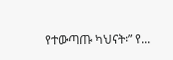የተውጣጡ ካህናት፡” የ...